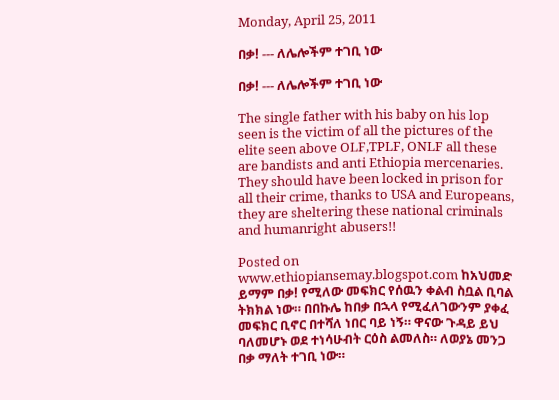Monday, April 25, 2011

በቃ! --- ለሌሎችም ተገቢ ነው

በቃ! --- ለሌሎችም ተገቢ ነው

The single father with his baby on his lop seen is the victim of all the pictures of the elite seen above OLF,TPLF, ONLF all these are bandists and anti Ethiopia mercenaries. They should have been locked in prison for all their crime, thanks to USA and Europeans, they are sheltering these national criminals and humanright abusers!!

Posted on www.ethiopiansemay.blogspot.com ከአህመድ ይማም በቃ! የሚለው መፍክር የሰዉን ቀልብ ስቧል ቢባል ትክክል ነው። በበኩሌ ከበቃ በኋላ የሚፈለገውንም ያቀፈ መፍክር ቢኖር በተሻለ ነበር ባይ ነኝ። ዋናው ጉዳይ ይህ ባለመሆኑ ወደ ተነሳሁብት ርዕስ ልመለስ። ለወያኔ መንጋ በቃ ማለት ተገቢ ነው።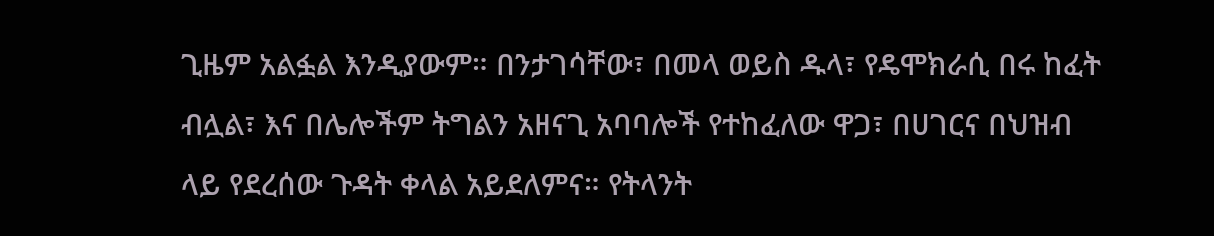ጊዜም አልፏል እንዲያውም። በንታገሳቸው፣ በመላ ወይስ ዱላ፣ የዴሞክራሲ በሩ ከፈት ብሏል፣ እና በሌሎችም ትግልን አዘናጊ አባባሎች የተከፈለው ዋጋ፣ በሀገርና በህዝብ ላይ የደረሰው ጉዳት ቀላል አይደለምና። የትላንት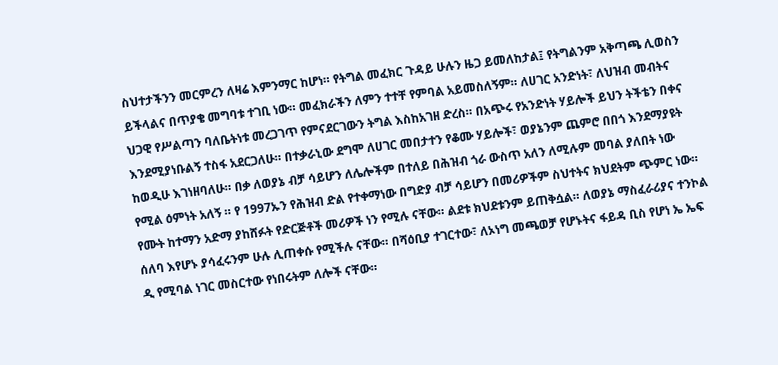ስህተታችንን መርምረን ለዛሬ እምንማር ከሆነ። የትግል መፈክር ጉዳይ ሁሉን ዜጋ ይመለከታል፤ የትግልንም አቅጣጫ ሊወስን ይችላልና በጥያቄ መግባቱ ተገቢ ነው። መፈክራችን ለምን ተተቸ የምባል አይመስለኝም። ለሀገር አንድነት፣ ለህዝብ መብትና ህጋዊ የሥልጣን ባለቤትነቱ መረጋገጥ የምናደርገውን ትግል እስከአገዘ ድረስ። በአጭሩ የአንድነት ሃይሎች ይህን ትችቴን በቀና እንደሚያነቡልኝ ተስፋ አደርጋለሁ። በተቃራኒው ደግሞ ለሀገር መበታተን የቆሙ ሃይሎች፣ ወያኔንም ጨምሮ በበጎ እንደማያዩት ከወዲሁ እገነዘባለሁ። በቃ ለወያኔ ብቻ ሳይሆን ለሌሎችም በተለይ በሕዝብ ጎራ ውስጥ አለን ለሚሉም መባል ያለበት ነው የሚል ዕምነት አለኝ ። የ 1997ኡን የሕዝብ ድል የተቀማነው በግድያ ብቻ ሳይሆን በመሪዎችም ስህተትና ክህደትም ጭምር ነው። የሙት ከተማን አድማ ያከሸፉት የድርጅቶች መሪዎች ነን የሚሉ ናቸው። ልደቱ ክህደቱንም ይጠቅሷል። ለወያኔ ማስፈራሪያና ተንኮል ሰለባ እየሆኑ ያሳፈሩንም ሁሉ ሊጠቀሱ የሚችሉ ናቸው። በሻዕቢያ ተገርተው፣ ለኦነግ መጫወቻ የሆኑትና ፋይዳ ቢስ የሆነ ኤ ኤፍ ዲ የሚባል ነገር መስርተው የነበሩትም ለሎች ናቸው።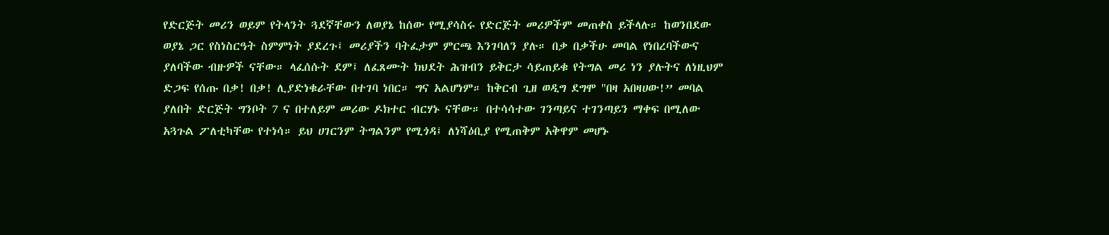የድርጅት መሪን ወይም የትላንት ጓደኛቸውን ለወያኔ ከሰው የሚያሳስሩ የድርጅት መሪዎችም መጠቀስ ይችላሉ። ከወንበደው ወያኔ ጋር የስነስርዓት ስምምነት ያደረጉ፤ መሪያችን ባትፈታም ምርጫ እንገባለን ያሉ። በቃ በቃችሁ መባል የነበረባችውና ያለባችው ብዙዎች ናቸው። ላፈሰሱት ደም፤ ለፈጸሙት ክህደት ሕዝብን ይቅርታ ሳይጠይቁ የትግል መሪ ነን ያሉትና ለነዚህም ድጋፍ የሰጡ በቃ! በቃ! ሊያድነቁራቸው በተገባ ነበር። ግና አልሆነም። ከቅርብ ጊዘ ወዲግ ደግሞ "በዛ አበዛሀው!” መባል ያለበት ድርጅት ግንቦት 7 ና በተለይም መሪው ዶክተር ብርሃኑ ናቸው። በተሳሳተው ገንጣይና ተገንጣይን ማቀፍ በሚለው አጓጉል ፖለቲካቸው የተነሳ። ይህ ሀገርንም ትግልንም የሚጎዳ፤ ለነሻዕቢያ የሚጠቅም አቅዋም መሆኑ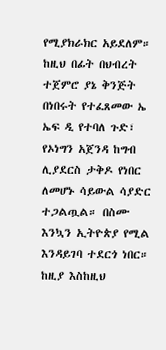የሚያክራክር አይደለም። ከዚህ በፊት በህብረት ተጀምሮ ያኔ ቅንጅት በነበሩት የተፈጸመው ኤ ኤፍ ዲ የተባለ ጉድ፣ የኦነግን አጀንዳ ከግብ ሊያደርስ ታቅዶ የነበር ለመሆኑ ሳይውል ሳያድር ተጋልጧል። በስሙ እንኳን ኢትዮጵያ የሚል እንዳይገባ ተደርጎ ነበር። ከዚያ እስከዚህ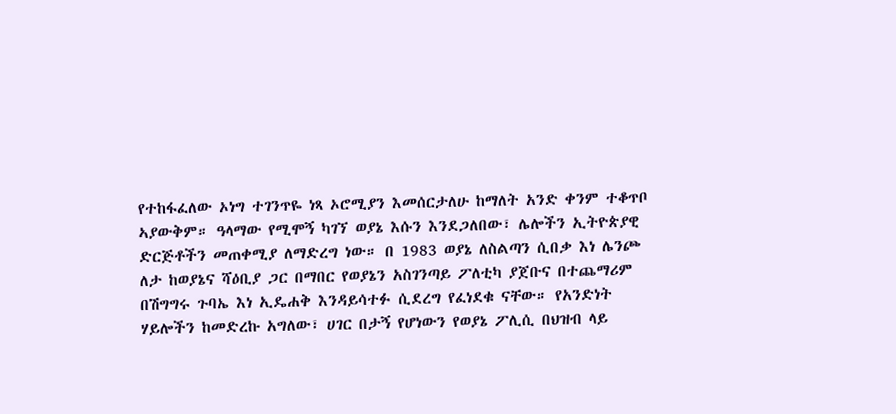የተከፋፈለው ኦነግ ተገንጥዬ ነጻ ኦሮሚያን እመሰርታለሁ ከማለት አንድ ቀንም ተቆጥቦ ኣያውቅም። ዓላማው የሚሞኝ ካገኘ ወያኔ እሱን እንደጋለበው፣ ሌሎችን ኢትዮጵያዊ ድርጅቶችን መጠቀሚያ ለማድረግ ነው። በ 1983 ወያኔ ለስልጣን ሲበቃ እነ ሌንጮ ለታ ከወያኔና ሻዕቢያ ጋር በማበር የወያኔን አስገንጣይ ፖለቲካ ያጀቡና በተጨማሪም በሽግግሩ ጉባኤ እነ ኢዴሐቅ እንዳይሳተፉ ሲደረግ የፈነደቁ ናቸው። የአንድነት ሃይሎችን ከመድረኩ አግለው፣ ሀገር በታኝ የሆነውን የወያኔ ፖሊሲ በህዝብ ላይ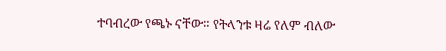ተባብረው የጫኑ ናቸው። የትላንቱ ዛሬ የለም ብለው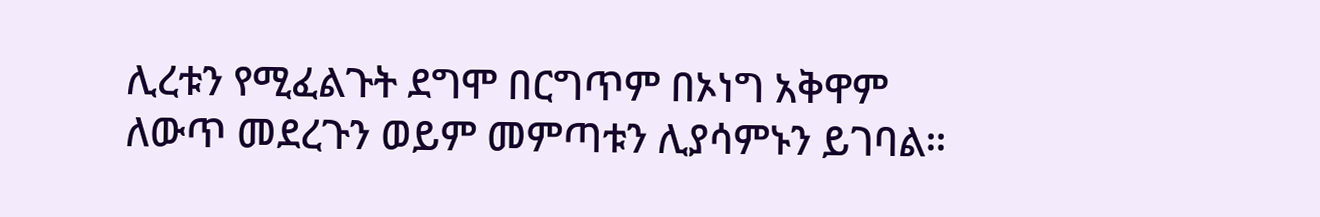ሊረቱን የሚፈልጉት ደግሞ በርግጥም በኦነግ አቅዋም ለውጥ መደረጉን ወይም መምጣቱን ሊያሳምኑን ይገባል።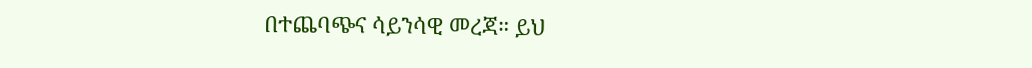በተጨባጭና ሳይንሳዊ መረጃ። ይህ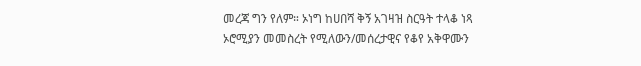መረጃ ግን የለም። ኦነግ ከሀበሻ ቅኝ አገዛዝ ስርዓት ተላቆ ነጻ ኦሮሚያን መመስረት የሚለውን/መሰረታዊና የቆየ አቅዋሙን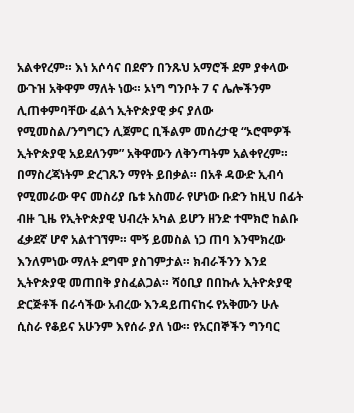አልቀየረም። እነ አሶሳና በደኖን በንጹህ አማሮች ደም ያቀላው ውጉዝ አቅዋም ማለት ነው። ኦነግ ግንቦት 7 ና ሌሎችንም ሊጠቀምባቸው ፈልጎ ኢትዮጵያዊ ቃና ያለው የሚመስል/ንግግርን ሊጀምር ቢችልም መሰረታዊ “ኦሮሞዎች ኢትዮጵያዊ አይደለንም” አቅዋሙን ለቅንጣትም አልቀየረም። በማስረጃነትም ድረገጹን ማየት ይበቃል። በአቶ ዳውድ ኢብሳ የሚመራው ዋና መስሪያ ቤቱ አስመራ የሆነው ቡድን ከዚህ በፊት ብዙ ጊዜ የኢትዮጵያዊ ህብረት አካል ይሆን ዘንድ ተሞክሮ ከልቡ ፈቃደኛ ሆኖ አልተገኘም። ሞኝ ይመስል ነጋ ጠባ እንሞክረው እንለምነው ማለት ደግሞ ያስገምታል። ክብራችንን እንደ ኢትዮጵያዊ መጠበቅ ያስፈልጋል። ሻዕቢያ በበኩሉ ኢትዮጵያዊ ድርጅቶች በራሳችው አብረው እንዳይጠናከሩ የአቅሙን ሁሉ ሲስራ የቆይና አሁንም እየሰራ ያለ ነው። የአርበኞችን ግንባር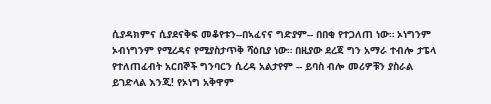ሲያዳክምና ሲያደናቅፍ መቆየቱን--በኣፈናና ግድያም-- በበቂ የተጋለጠ ነው። ኦነግንም ኦብነግንም የሚረዳና የሚያስታጥቅ ሻዕቢያ ነው። በዚያው ደረጃ ግን አማራ ተብሎ ታፔላ የተለጠፈብት አርበኞች ግንባርን ሲረዳ አልታየም -- ይባስ ብሎ መሪዎቹን ያስራል ይገድላል እንጂ! የኦነግ አቅዋም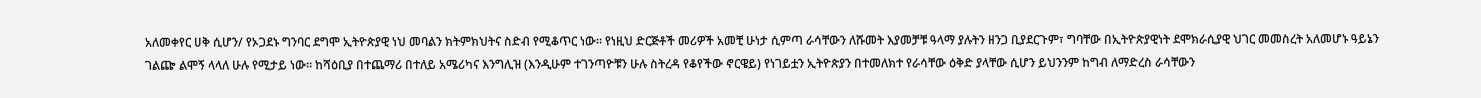አለመቀየር ሀቅ ሲሆን/ የኦጋደኑ ግንባር ደግሞ ኢትዮጵያዊ ነህ መባልን ክትምክህትና ስድብ የሚቆጥር ነው። የነዚህ ድርጅቶች መሪዎች አመቺ ሁነታ ሲምጣ ራሳቸውን ለሹመት እያመቻቹ ዓላማ ያሉትን ዘንጋ ቢያደርጉም፣ ግባቸው በኢትዮጵያዊነት ደሞክራሲያዊ ህገር መመስረት አለመሆኑ ዓይኔን ገልጬ ልሞኝ ላላለ ሁሉ የሚታይ ነው። ከሻዕቢያ በተጨማሪ በተለይ አሜሪካና እንግሊዝ (እንዲሁም ተገንጣዮቹን ሁሉ ስትረዳ የቆየችው ኖርዌይ) የነገይቷን ኢትዮጵያን በተመለክተ የራሳቸው ዕቅድ ያላቸው ሲሆን ይህንንም ከግብ ለማድረስ ራሳቸውን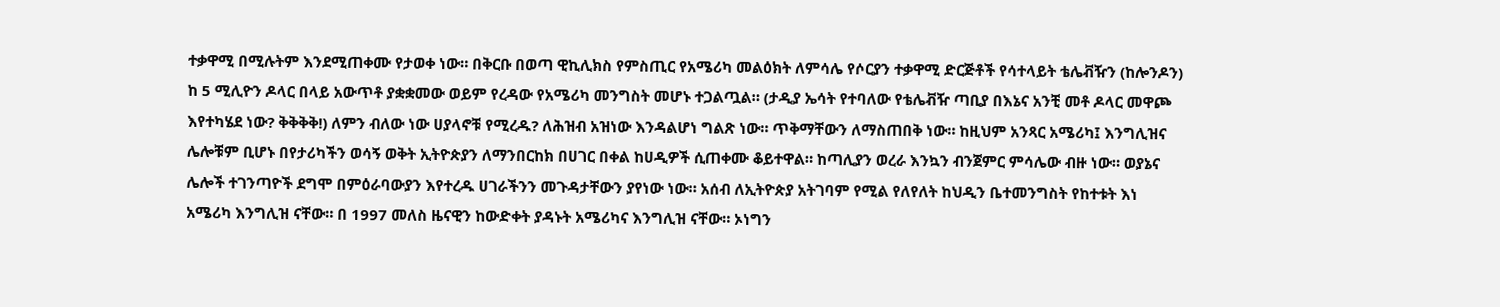ተቃዋሚ በሚሉትም እንደሚጠቀሙ የታወቀ ነው። በቅርቡ በወጣ ዊኪሊክስ የምስጢር የአሜሪካ መልዕክት ለምሳሌ የሶርያን ተቃዋሚ ድርጅቶች የሳተላይት ቴሌቭዥን (ከሎንዶን) ከ 5 ሚሊዮን ዶላር በላይ አውጥቶ ያቋቋመው ወይም የረዳው የአሜሪካ መንግስት መሆኑ ተጋልጧል። (ታዲያ ኤሳት የተባለው የቴሌቭዥ ጣቢያ በእኔና አንቺ መቶ ዶላር መዋጮ እየተካሄደ ነው? ቅቅቅቅ!) ለምን ብለው ነው ሀያላኖቹ የሚረዱ? ለሕዝብ አዝነው እንዳልሆነ ግልጽ ነው። ጥቅማቸውን ለማስጠበቅ ነው። ከዚህም አንጻር አሜሪካ፤ እንግሊዝና ሌሎቹም ቢሆኑ በየታሪካችን ወሳኝ ወቅት ኢትዮጵያን ለማንበርከክ በሀገር በቀል ከሀዲዎች ሲጠቀሙ ቆይተዋል። ከጣሊያን ወረራ እንኳን ብንጀምር ምሳሌው ብዙ ነው። ወያኔና ሌሎች ተገንጣዮች ደግሞ በምዕራባውያን እየተረዱ ሀገራችንን መጉዳታቸውን ያየነው ነው። አሰብ ለኢትዮጵያ አትገባም የሚል የለየለት ከህዲን ቤተመንግስት የከተቱት እነ አሜሪካ እንግሊዝ ናቸው። በ 1997 መለስ ዜናዊን ከውድቀት ያዳኑት አሜሪካና እንግሊዝ ናቸው። ኦነግን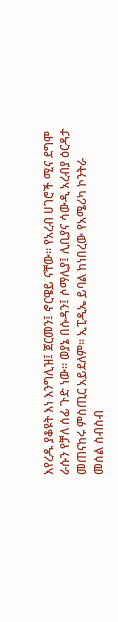እየረዱ ያቆዩት እነ እንግሊዝ፤ ጀርመን፤ ኖርዌይ ናቸው። የአረብ ሀገሮች ሚና ደግሞ ራሱን የቻለ ሰፊ ጉድ ነው። ወያኔ በሱዳን፤ ሶማሊያ፤ ሊቢያና ሳውዲ አረብያ ዕርዳታ መጠናከሩ ምስጢር አይደለም። ኢፒዲኤ ይባል ከነበረው የአሜሪካ ኮንትራ መሰል ስብስብ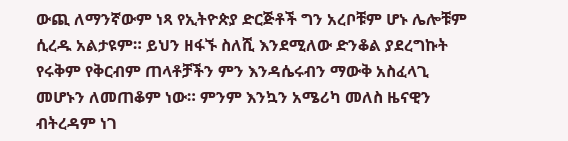ውጪ ለማንኛውም ነጻ የኢትዮጵያ ድርጅቶች ግን አረቦቹም ሆኑ ሌሎቹም ሲረዱ አልታዩም። ይህን ዘፋኙ ስለሺ እንደሚለው ድንቆል ያደረግኩት የሩቅም የቅርብም ጠላቶቻችን ምን እንዳሴሩብን ማውቅ አስፈላጊ መሆኑን ለመጠቆም ነው። ምንም እንኳን አሜሪካ መለስ ዜናዊን ብትረዳም ነገ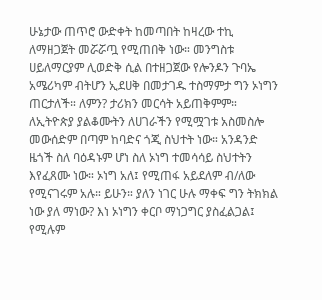ሁኔታው ጠጥሮ ውድቀት ከመጣበት ከዛረው ተኪ ለማዘጋጀት መሯሯጧ የሚጠበቅ ነው። መንግስቱ ሀይለማርያም ሊወድቅ ሲል በተዘጋጀው የሎንዶን ጉባኤ አሜሪካም ብትሆን ኢደሀቅ በመታገዱ ተስማምታ ግን ኦነግን ጠርታለች። ለምን? ታሪክን መርሳት አይጠቅምም። ለኢትዮጵያ ያልቆሙትን ለሀገራችን የሚሟገቱ አስመስሎ መውሰድም በጣም ከባድና ጎጂ ስህተት ነው። አንዳንድ ዜጎች ስለ ባዕዳኑም ሆነ ስለ ኦነግ ተመሳሳይ ስህተትን እየፈጸሙ ነው። ኦነግ አለ፤ የሚጠፋ አይደለም ብ/ለው የሚናገሩም አሉ። ይሁን። ያለን ነገር ሁሉ ማቀፍ ግን ትክክል ነው ያለ ማነው? እነ ኦነግን ቀርቦ ማነጋግር ያስፈልጋል፤ የሚሉም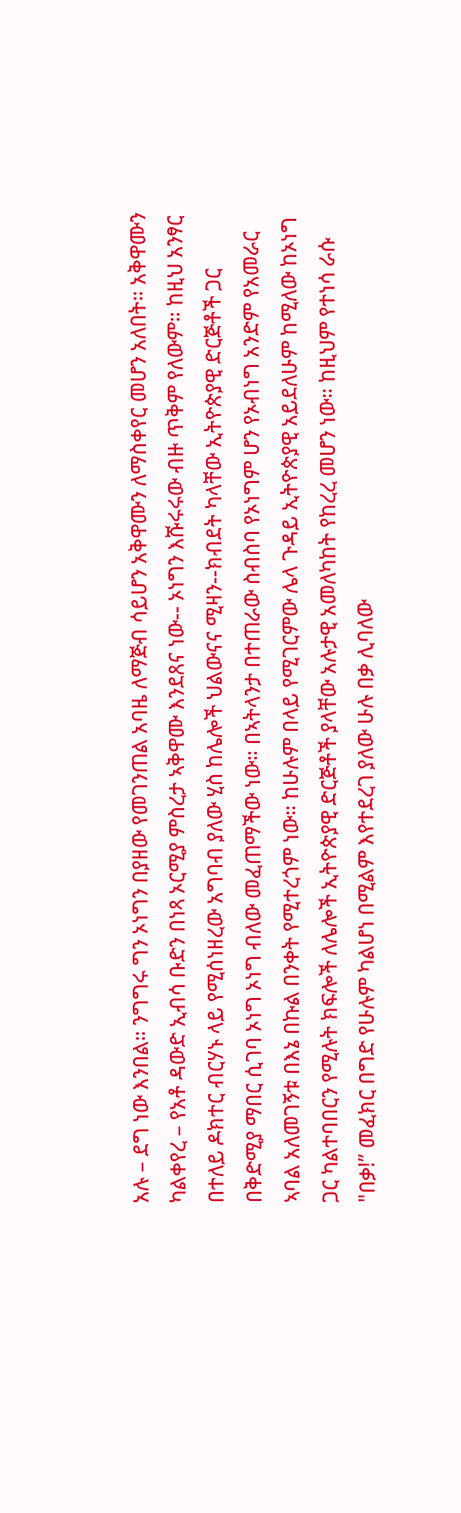አሉ – ደግ ነው እንበል። ንግግሩ ግን ኦነግን በያዘው የመገንጠል አባዜ ለማጅብ ሳይሆን አቅዋሙን ለማስቀየር መሆን አለበት። አቅዋሙን ካልቀየረ – የአቶ ዳውድ ኢብሳ ቡድን በነጻ ኦርሚያ ምስረታ ኣቅዋሙ እንደጸና ነው-- ኦነግን እሹሩሩው ብዙ ጥቅም የለውም። ከዚህ አንፃር በተለይ ዶክተር ብርሃኑ ላይ የሚሰነዘረው አግባብ ያለው ሂስ ከሌሎች ህልውናና ሚዛን--ክብደት ካላቸው ኢትዮጵያዊ ድርጅቶች ጋር በቅድሚያ ማበር ሲገባ ኦነግ ኦነግ ብለው መፈጠማችው ነው። በኣትላንታ በተጠራው ስብስባ የኦነግም ሆን የኦብነግ አንድም የአመራር ኣባል አለመገኝቱ በእኔ በኩል በንቀት የሚተረጎም ነው። ከሁሉም በላይ የሚገርምው ሌላ ጉዳይ ኢትዮጵያዊ አይደለሁም ከሚለው ከኦነግ ጋር ካልተባበርን የሚሉት ክፍሎች ለሌሎች ኢትዮጵያዊ ድርጅቶች ያላቸው አሉታዊ አመለካከት የከረረ መሆን ነው። ከዚህም የተነሳ ራሱ "በቃ!” መፈክር በግድ የሁሉም ካልሆነ በሚልም እየተደረገ ያለው ሁሉ በቃ ሊባለው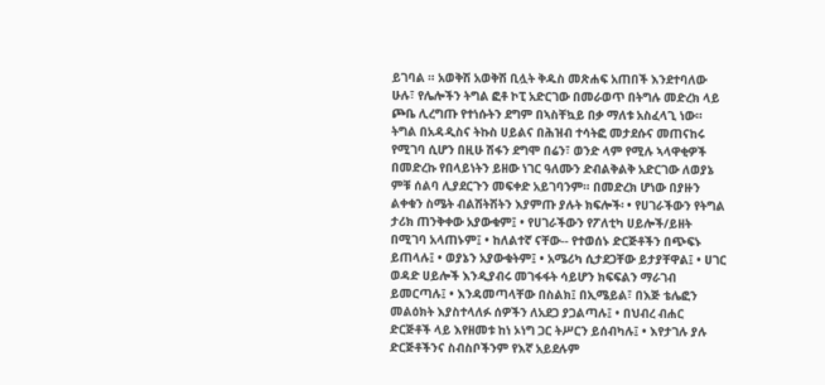ይገባል ። አወቅሽ አወቅሽ ቢሏት ቅዱስ መጽሐፍ አጠበች እንደተባለው ሁሉ፣ የሌሎችን ትግል ፎቶ ኮፒ አድርገው በመራወጥ በትግሉ መድረክ ላይ ጮቤ ሊረግጡ የተነሱትን ደግም በኣስቸኳይ በቃ ማለቱ አስፈላጊ ነው። ትግል በአዳዲስና ትኩስ ሀይልና በሕዝብ ተሳትፎ መታደሱና መጠናከሩ የሚገባ ሲሆን በዚሁ ሽፋን ደግሞ በሬን፣ ወንድ ላም የሚሉ ኣላዋቂዎች በመድረኩ የበላይነትን ይዘው ነገር ዓለሙን ድብልቅልቅ አድርገው ለወያኔ ምቹ ሰልባ ሊያደርጉን መፍቀድ አይገባንም። በመድረክ ሆነው በያዙን ልቀቁን ስሜት ብልሽትሽትን እያምጡ ያሉት ክፍሎች፡ • የሀገራችውን የትግል ታሪክ ጠንቅቀው አያውቁም፤ • የሀገራችውን የፖለቲካ ሀይሎች/ይዘት በሚገባ አላጠኑም፤ • ከለልተኛ ናቸው-- የተወሰኑ ድርጅቶችን በጭፍኑ ይጠላሉ፤ • ወያኔን አያውቁትም፤ • አሜሪካ ሲታደጋቸው ይታያቸዋል፤ • ሀገር ወዳድ ሀይሎች እንዲያብሩ መገፋፋት ሳይሆን ክፍፍልን ማራገብ ይመርጣሉ፤ • እንዳመጣላቸው በስልክ፤ በኢሜይል፣ በእጅ ቴሌፎን መልዕክት እያስተላለፉ ሰዎችን ለአደጋ ያጋልጣሉ፤ • በህብረ ብሐር ድርጅቶች ላይ እየዘመቱ ከነ ኦነግ ጋር ትሥርን ይሰብካሉ፤ • እየታገሉ ያሉ ድርጅቶችንና ስብስቦችንም የእኛ አይደሉም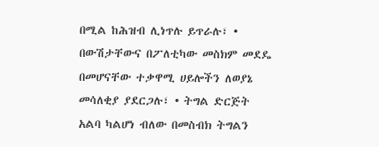በሚል ከሕዝብ ሊነጥሉ ይጥራሉ፣ • በውሽታቸውና በፖለቲካው መስክም መደዴ በመሆናቸው ተቃዋሚ ሀይሎችን ለወያኔ መሳለቂያ ያደርጋሉ፣ • ትግል ድርጅት አልባ ካልሆነ ብለው በመስብክ ትግልን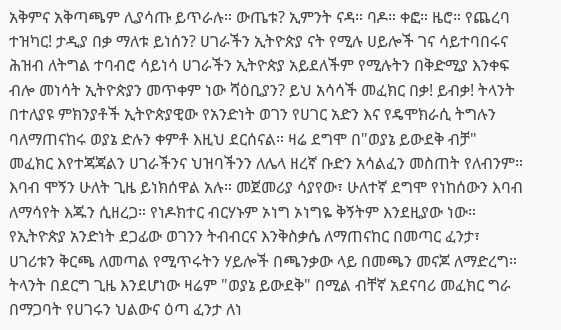አቅምና አቅጣጫም ሊያሳጡ ይጥራሉ። ውጤቱ? ኢምንት ናዳ። ባዶ። ቀፎ። ዜሮ። የጨረባ ተዝካር! ታዲያ በቃ ማለቱ ይነሰን? ሀገራችን ኢትዮጵያ ናት የሚሉ ሀይሎች ገና ሳይተባበሩና ሕዝብ ለትግል ተባብሮ ሳይነሳ ሀገራችን ኢትዮጵያ አይደለችም የሚሉትን በቅድሚያ እንቀፍ ብሎ መነሳት ኢትዮጵያን መጥቀም ነው ሻዕቢያን? ይህ አሳሳች መፈክር በቃ! ይብቃ! ትላንት በተለያዩ ምክንያቶች ኢትዮጵያዊው የአንድነት ወገን የሀገር አድን እና የዴሞክራሲ ትግሉን ባለማጠናከሩ ወያኔ ድሉን ቀምቶ እዚህ ደርሰናል። ዛሬ ደግሞ በ"ወያኔ ይውደቅ ብቻ" መፈክር እየተጃጃልን ሀገራችንና ህዝባችንን ለሌላ ዘረኛ ቡድን አሳልፈን መስጠት የለብንም። እባብ ሞኝን ሁለት ጊዜ ይነክሰዋል አሉ። መጀመሪያ ሳያየው፣ ሁለተኛ ደግሞ የነከሰውን እባብ ለማሳየት እጁን ሲዘረጋ። የነዶክተር ብርሃኑም ኦነግ ኦነግዬ ቅኝትም እንደዚያው ነው። የኢትዮጵያ አንድነት ደጋፊው ወገንን ትብብርና እንቅስቃሴ ለማጠናከር በመጣር ፈንታ፣ ሀገሪቱን ቅርጫ ለመጣል የሚጥሩትን ሃይሎች በጫንቃው ላይ በመጫን መናጆ ለማድረግ። ትላንት በደርግ ጊዜ እንደሆነው ዛሬም "ወያኔ ይውደቅ" በሚል ብቸኛ አደናባሪ መፈክር ግራ በማጋባት የሀገሩን ህልውና ዕጣ ፈንታ ለነ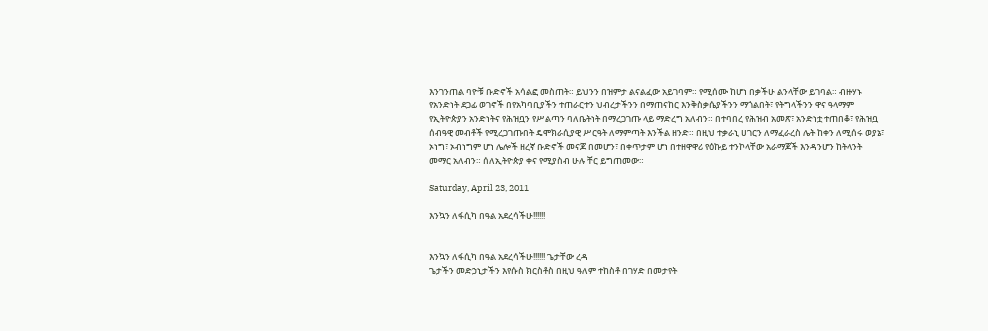እንገንጠል ባዮቹ ቡድኖች አሳልፎ መስጠት። ይህንን በዝምታ ልናልፈው አይገባም። የሚሰሙ ከሆነ በቃችሁ ልንላቸው ይገባል። ብዙሃኑ የአንድነት ደጋፊ ወገኖች በየአካባቢያችን ተጠራርተን ህብረታችንን በማጠናከር እንቅስቃሴያችንን ማጎልበት፣ የትግላችንን ዋና ዓላማም የኢትዮጵያን አንድነትና የሕዝቧን የሥልጣን ባለቤትነት በማረጋገጡ ላይ ማድረግ አለብን። በተባበረ የሕዝብ አመጽ፣ አንድነቷ ተጠበቆ፣ የሕዝቧ ሰብዓዊ መብቶች የሚረጋገጡበት ዴሞክራሲያዊ ሥርዓት ለማምጣት እንችል ዘንድ። በዚህ ተቃራኒ ሀገርን ለማፈራረስ ሌት ከቀን ለሚሰሩ ወያኔ፣ ኦነግ፣ ኦብነግም ሆነ ሌሎች ዘረኛ ቡድኖች መናጆ በመሆን፣ በቀጥታም ሆነ በተዘዋዋሪ የዕኩይ ተንኮላቸው አራማጆች እንዳንሆን ከትላንት መማር አለብን። ሰለኢትዮጵያ ቀና የሚያስብ ሁሉ ቸር ይግጠመው።

Saturday, April 23, 2011

እንኳን ለፋሲካ በዓል አደረሳችሁ!!!!!!


እንኳን ለፋሲካ በዓል አደረሳችሁ!!!!!! ጌታቸው ረዳ
ጌታችን መድኃኒታችን እየሱስ ክርስቶስ በዚህ ዓለም ተከስቶ በገሃድ በመታየት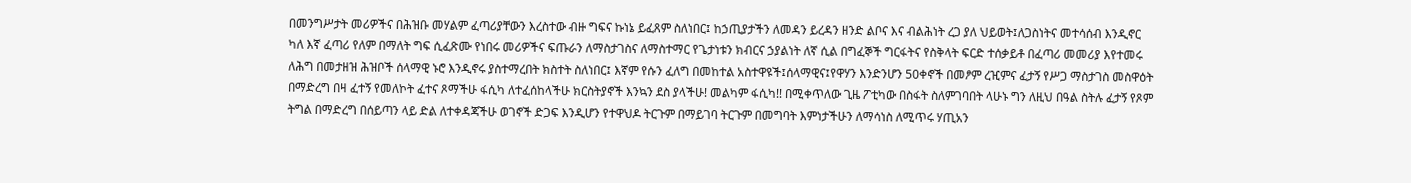በመንግሥታት መሪዎችና በሕዝቡ መሃልም ፈጣሪያቸውን እረስተው ብዙ ግፍና ኩነኔ ይፈጸም ስለነበር፤ ከኃጢያታችን ለመዳን ይረዳን ዘንድ ልቦና እና ብልሕነት ረጋ ያለ ህይወት፤ለጋስነትና መተሳሰብ እንዲኖር ካለ እኛ ፈጣሪ የለም በማለት ግፍ ሲፈጽሙ የነበሩ መሪዎችና ፍጡራን ለማስታገስና ለማስተማር የጌታነቱን ክብርና ኃያልነት ለኛ ሲል በግፈኞች ግርፋትና የስቅላት ፍርድ ተሰቃይቶ በፈጣሪ መመሪያ እየተመሩ ለሕግ በመታዘዝ ሕዝቦች ሰላማዊ ኑሮ እንዲኖሩ ያስተማረበት ክስተት ስለነበር፤ እኛም የሱን ፈለግ በመከተል አስተዋዩች፤ሰላማዊና፤የዋሃን እንድንሆን 50ቀኖች በመፆም ረዢምና ፈታኝ የሥጋ ማስታገስ መስዋዕት በማድረግ በዛ ፈተኝ የመለኮት ፈተና ጾማችሁ ፋሲካ ለተፈሰከላችሁ ክርስትያኖች እንኳን ደስ ያላችሁ! መልካም ፋሲካ!! በሚቀጥለው ጊዜ ፖቲካው በስፋት ስለምገባበት ላሁኑ ግን ለዚህ በዓል ስትሉ ፈታኝ የጾም ትግል በማድረግ በሰይጣን ላይ ድል ለተቀዳጃችሁ ወገኖች ድጋፍ እንዲሆን የተዋህዶ ትርጉም በማይገባ ትርጉም በመግባት እምነታችሁን ለማሳነስ ለሚጥሩ ሃጢአን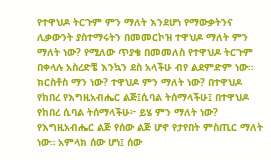የተዋህዶ ትርጉም ምን ማለት እንደሆነ የማውቃትንና ሊቃውንት ያስተማሩትን በመመርኮዝ ተዋህዶ ማለት ምን ማለት ነው? የሚለው ጥያቄ በመመለስ የተዋህዶ ትርጉም በቀላሉ አስረድቼ እንኳን ደስ አላችሁ ብየ ልደምድም ነው። ክርስቶስ ማን ነው? ተዋህዶ ምን ማለት ነው? በተዋህዶ የከበረ የእግዚአብሔር ልጅ፤ሲባል ትሰማላችሁ፤ በተዋህዶ የከበረ ሲባል ትሰማላችሁ፦ ይሄ ምን ማለት ነው? የእግዚአብሔር ልጅ የሰው ልጅ ሆኖ የታየበት ምስጢር ማለት ነው። አምላክ ሰው ሆነ፤ ሰው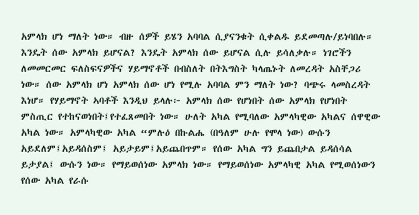አምላክ ሆነ ማለት ነው። ብዙ ሰዎች ይሄን አባባል ሲያናንቁት ሲቀልዱ ይደመጣሉ/ይነባበሉ። እንዴት ሰው አምላክ ይሆናል? እንዴት አምላክ ሰው ይሆናል ሲሉ ይሳለቃሉ። ነገሮችን ለመመርመር ፍለስፍናዎችና ሃይማኖቶች በብስለት በትእግስት ካላጤኑት ለመረዳት አስቸጋሪ ነው። ሰው አምላክ ሆነ አምላክ ሰው ሆነ የሚሉ አባባል ምን ማለት ነው? ባጭሩ ላመስረዳት እነሆ። የሃይማኖት ኣባቶች እንዲህ ይላሉ፦ አምላክ ሰው የሆነበት ሰው አምላክ የሆነበት ምስጢር የተከናወነበት፤የተፈጸመበት ነው። ሁለት አካል የሚባለው አምላካዊው አካልና ሰዋዊው አካል ነው። አምላካዊው አካል “ምሉዕ በኩልሔ (በዓለም ሁሉ የሞላ ነው) ውሱን አይደለም፤አይዳሰስም፤ አይታይም፤አይጨበጥም። የሰው አካል ግን ይጨበታል ይዳሰሳል ይታያል፤ ውሱን ነው። የማይወሰነው አምላክ ነው። የማይወሰነው አምላካዊ አካል የሚወሰነውን የሰው አካል የራሱ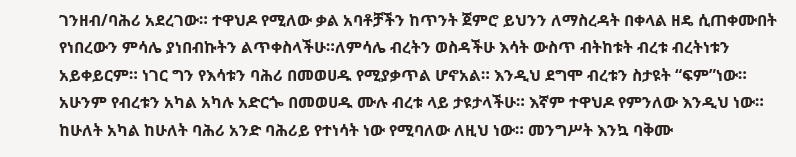ገንዘብ/ባሕሪ አደረገው። ተዋህዶ የሚለው ቃል አባቶቻችን ከጥንት ጀምሮ ይህንን ለማስረዳት በቀላል ዘዴ ሲጠቀሙበት የነበረውን ምሳሌ ያነበብኩትን ልጥቀስላችሁ።ለምሳሌ ብረትን ወስዳችሁ እሳት ውስጥ ብትከቱት ብረቱ ብረትነቱን አይቀይርም። ነገር ግን የእሳቱን ባሕሪ በመወሀዱ የሚያቃጥል ሆኖአል። እንዲህ ደግሞ ብረቱን ስታዩት “ፍም”ነው። አሁንም የብረቱን አካል አካሉ አድርጐ በመወሀዱ ሙሉ ብረቱ ላይ ታዩታላችሁ። እኛም ተዋህዶ የምንለው እንዲህ ነው። ከሁለት አካል ከሁለት ባሕሪ አንድ ባሕሪይ የተነሳት ነው የሚባለው ለዚህ ነው። መንግሥት እንኳ ባቅሙ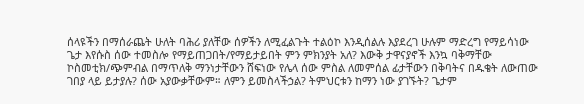ሰላዩችን በማሰራጨት ሁለት ባሕሪ ያለቸው ሰዎችን ለሚፈልጉት ተልዕኮ እንዲሰልሉ እያደረገ ሁሉም ማድረግ የማይሳነው ጌታ እየሱስ ሰው ተመስሎ የማይጠጋበት/የማይታይበት ምን ምክንያት አለ? እውቅ ታዋናያኖች እንኳ ባቅማቸው ኮስመቲክ/ጭምብል በማጥለቅ ማንነታቸውን ሸፍነው የሌላ ሰው ምስል ለመምሰል ፊታቸውን በቅባትና በዱቄት ለውጠው ገበያ ላይ ይታያሉ? ሰው አያውቃቸውም። ለምን ይመስላችኃል? ትምህርቱን ከማን ነው ያገኙት? ጌታም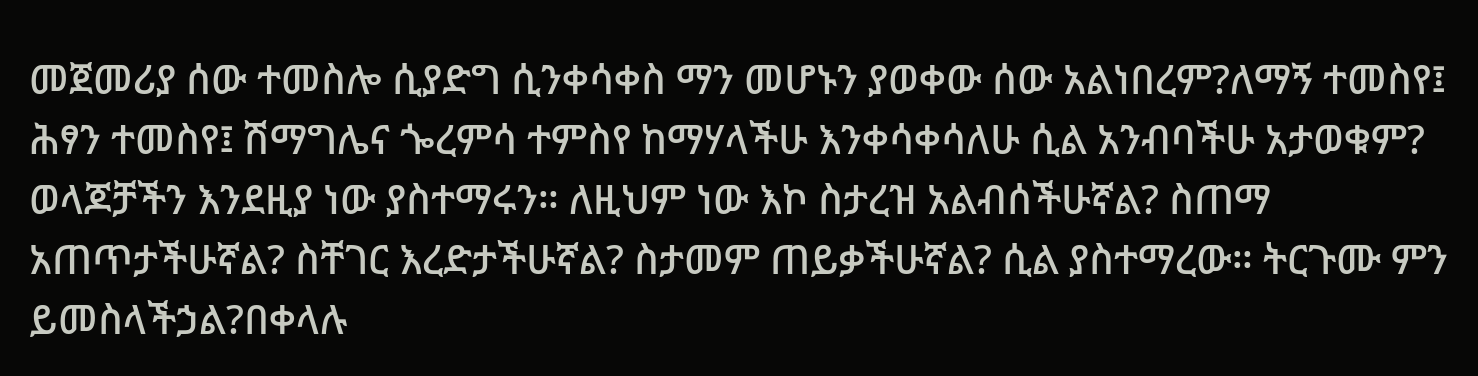መጀመሪያ ሰው ተመስሎ ሲያድግ ሲንቀሳቀስ ማን መሆኑን ያወቀው ሰው አልነበረም?ለማኝ ተመስየ፤ ሕፃን ተመስየ፤ ሽማግሌና ጐረምሳ ተምስየ ከማሃላችሁ እንቀሳቀሳለሁ ሲል አንብባችሁ አታወቁም? ወላጆቻችን እንደዚያ ነው ያስተማሩን። ለዚህም ነው እኮ ስታረዝ አልብሰችሁኛል? ስጠማ አጠጥታችሁኛል? ስቸገር እረድታችሁኛል? ስታመም ጠይቃችሁኛል? ሲል ያስተማረው። ትርጉሙ ምን ይመስላችኃል?በቀላሉ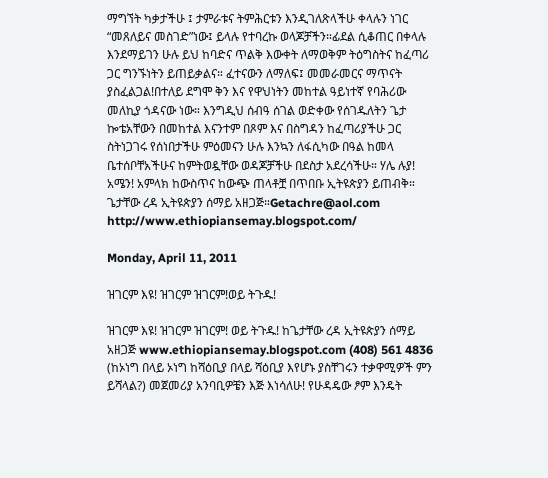ማግኘት ካቃታችሁ ፤ ታምራቱና ትምሕርቱን እንዲገለጽላችሁ ቀላሉን ነገር “መጸለይና መስገድ”ነው፤ ይላሉ የተባረኩ ወላጆቻችን።ፊደል ሲቆጠር በቀላሉ እንደማይገን ሁሉ ይህ ከባድና ጥልቅ እውቀት ለማወቅም ትዕግስትና ከፈጣሪ ጋር ግንኙነትን ይጠይቃልና። ፈተናውን ለማለፍ፤ መመራመርና ማጥናት ያስፈልጋል!በተለይ ደግሞ ቅን እና የዋህነትን መከተል ዓይነተኛ የባሕሪው መለኪያ ጎዳናው ነው። እንግዲህ ሰብዓ ሰገል ወድቀው የሰገዱለትን ጌታ ኰቴአቸውን በመከተል እናንተም በጾም እና በስግዳን ከፈጣሪያችሁ ጋር ስትነጋገሩ የሰነበታችሁ ምዕመናን ሁሉ እንኳን ለፋሲካው በዓል ከመላ ቤተሰቦቸአችሁና ከምትወዷቸው ወዳጆቻችሁ በደስታ አደረሳችሁ። ሃሌ ሉያ! አሜን! አምላክ ከውስጥና ከውጭ ጠላቶቿ በጥበቡ ኢትዩጵያን ይጠብቅ። ጌታቸው ረዳ ኢትዩጵያን ሰማይ አዘጋጅ።Getachre@aol.com http://www.ethiopiansemay.blogspot.com/

Monday, April 11, 2011

ዝገርም እዩ! ዝገርም ዝገርም!ወይ ትጉዱ!

ዝገርም እዩ! ዝገርም ዝገርም! ወይ ትጉዱ! ከጌታቸው ረዳ ኢትዩጵያን ሰማይ አዘጋጅ www.ethiopiansemay.blogspot.com (408) 561 4836 (ከኦነግ በላይ ኦነግ ከሻዕቢያ በላይ ሻዕቢያ እየሆኑ ያስቸገሩን ተቃዋሚዎች ምን ይሻላል?) መጀመሪያ አንባቢዎቼን እጅ እነሳለሁ! የሁዳዴው ፆም እንዴት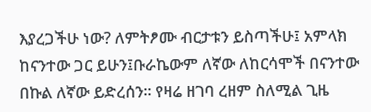እያረጋችሁ ነው? ለምትፆሙ ብርታቱን ይስጣችሁ፤ አምላክ ከናንተው ጋር ይሁን፤ቡራኬውም ለኛው ለከርሳሞች በናንተው በኩል ለኛው ይድረሰን። የዛሬ ዘገባ ረዘም ስለሚል ጊዜ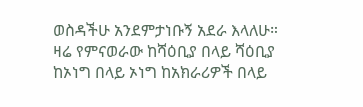ወስዳችሁ አንደምታነቡኝ አደራ እላለሁ። ዛሬ የምናወራው ከሻዕቢያ በላይ ሻዕቢያ ከኦነግ በላይ ኦነግ ከአክራሪዎች በላይ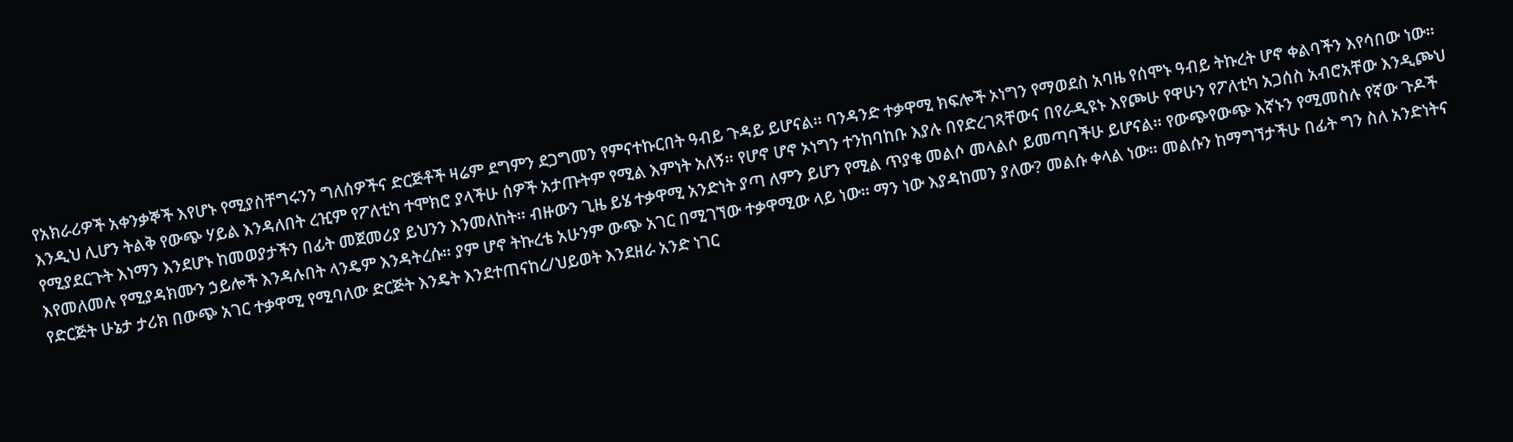የአክራሪዎች አቀንቃኞች እየሆኑ የሚያስቸግሩንን ግለሰዎችና ድርጅቶች ዛሬም ደግምን ደጋግመን የምናተኩርበት ዓብይ ጉዳይ ይሆናል። ባንዳንድ ተቃዋሚ ክፍሎች ኦነግን የማወደስ አባዜ የሰሞኑ ዓብይ ትኩረት ሆኖ ቀልባችን እየሳበው ነው። እንዲህ ሊሆን ትልቅ የውጭ ሃይል እንዳለበት ረዢም የፖለቲካ ተሞክሮ ያላችሁ ሰዎች አታጡትም የሚል እምነት አለኝ። የሆኖ ሆኖ ኦነግን ተንከባከቡ እያሉ በየድረገጻቸውና በየራዲዩኑ እየጮሁ የዋሁን የፖለቲካ አጋሰስ አብሮአቸው እንዲጮህ የሚያደርጉት እነማን እንደሆኑ ከመወያታችን በፊት መጀመሪያ ይህንን እንመለከት። ብዙውን ጊዜ ይሄ ተቃዋሚ አንድነት ያጣ ለምን ይሆን የሚል ጥያቄ መልሶ መላልሶ ይመጣባችሁ ይሆናል። የውጭየውጭ እኛኑን የሚመስሉ የኛው ጉዶች እየመለመሉ የሚያዳክሙን ኃይሎች እንዳሉበት ላንዴም እንዳትረሱ። ያም ሆኖ ትኩረቴ አሁንም ውጭ አገር በሚገኘው ተቃዋሚው ላይ ነው። ማን ነው እያዳከመን ያለው? መልሱ ቀላል ነው። መልሱን ከማግኘታችሁ በፊት ግን ስለ አንድነትና የድርጅት ሁኔታ ታሪክ በውጭ አገር ተቃዋሚ የሚባለው ድርጅት እንዴት እንደተጠናከረ/ህይወት እንደዘራ አንድ ነገር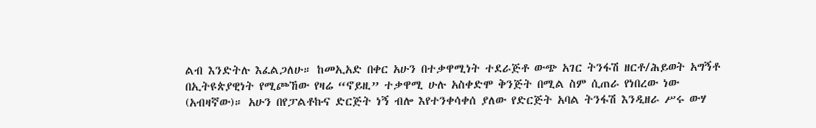ልብ እንድትሉ እፈልጋለሁ። ከመኢአድ በቀር አሁን በተቃዋሚነት ተደራጅቶ ውጭ አገር ትንፋሽ ዘርቶ/ሕይወት አግኝቶ በኢትዩጵያዊነት የሚጮኸው የዛሬ “ኖይዚ” ተቃዋሚ ሁሉ አስቀድሞ ቅንጅት በሚል ስም ሲጠራ የነበረው ነው (አብዛኛው)። አሁን በየፓልቶኩና ድርጅት ነኝ ብሎ እየተንቀሳቀሰ ያለው የድርጅት አባል ትንፋሽ እንዲዘራ ሥሩ ውሃ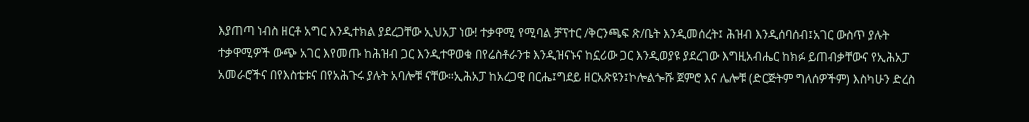እያጠጣ ነብስ ዘርቶ አግር እንዲተክል ያደረጋቸው ኢህአፓ ነው! ተቃዋሚ የሚባል ቻፕተር /ቅርንጫፍ ጽ/ቤት እንዲመሰረት፤ ሕዝብ እንዲሰባሰብ፤አገር ውስጥ ያሉት ተቃዋሚዎች ውጭ አገር እየመጡ ከሕዝብ ጋር እንዲተዋወቁ በየሬስቶራንቱ እንዲዝናኑና ከኗሪው ጋር እንዲወያዩ ያደረገው እግዚአብሔር ከክፉ ይጠብቃቸውና የኢሕአፓ አመራሮችና በየእስቴቱና በየአሕጉሩ ያሉት አባሎቹ ናቸው።ኢሕአፓ ከአረጋዊ በርሔ፤ግደይ ዘርአጽዩን፤ኮሎልጐሹ ጀምሮ እና ሌሎቹ (ድርጅትም ግለሰዎችም) እስካሁን ድረስ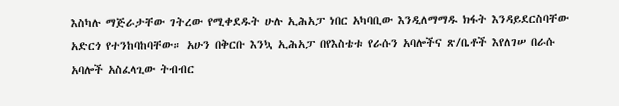እስካሉ ማጅራታቸው ገትረው የሚቀደዱት ሁሉ ኢሕአፓ ነበር አካባቢው እንዲለማማዱ ክፋት እንዳይደርስባቸው አድርጎ የተንከባከባቸው። አሁን በቅርቡ እንኳ ኢሕአፓ በየእስቴቱ የራሱን አባሎችና ጽ/ቤቶች እየለገሠ በራሱ አባሎች አስፈላጊው ትብብር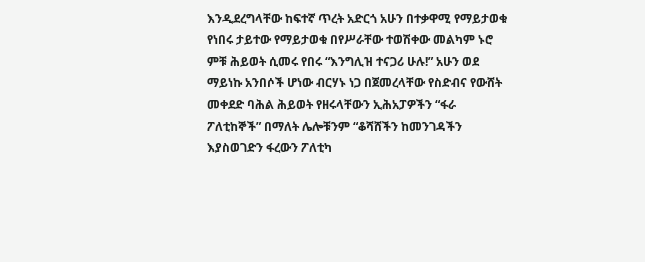እንዲደረግላቸው ከፍተኛ ጥረት አድርጎ አሁን በተቃዋሚ የማይታወቁ የነበሩ ታይተው የማይታወቁ በየሥራቸው ተወሽቀው መልካም ኑሮ ምቹ ሕይወት ሲመሩ የበሩ “እንግሊዝ ተናጋሪ ሁሉ!” አሁን ወደ ማይነኩ አንበሶች ሆነው ብርሃኑ ነጋ በጀመረላቸው የስድብና የውሸት መቀደድ ባሕል ሕይወት የዘሩላቸውን ኢሕአፓዎችን “ፋራ ፖለቲከኞች” በማለት ሌሎቹንም “ቆሻሸችን ከመንገዳችን እያስወገድን ፋረውን ፖለቲካ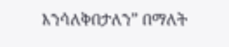እንሳለቅበታለን” በማለት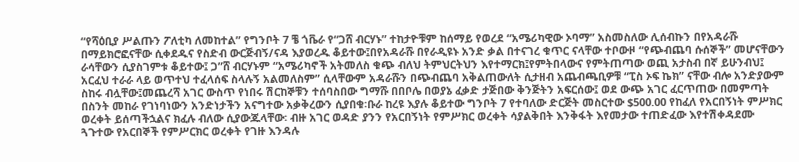“የሻዕቢያ ሥልጡን ፖለቲካ ለመከተል” የግንቦት 7 ቼ ጎቬራ የ“ጋሸ ብርሃኑ” ተከታዮቹም ከሰማይ የወረደ “አሜሪካዊው ኦባማ” አስመስለው ሊሰብኩን በየአዳራሹ በማይክሮፎናቸው ሲቀደዱና የስድብ ውርጅብኝ/ናዳ እያወረዱ ቆይተው፤በየአዳራሹ በየራዲዩኑ አንድ ቃል በተናገረ ቁጥር ናላቸው ተቦውዞ “የጭብጨባ ሱሰኞች” መሆናቸውን ራሳቸውን ሲያስገምቱ ቆይተው፤ ጋ”ሸ ብርሃኑም “አሜሪካኖች አትመለስ ቁጭ ብለህ ትምህርትህን እየተማርክ፤የምትበላውና የምትጠጣው ወጪ አታስብ በኛ ይሁንብህ፤ አርፈህ ተራራ ላይ ወጥተህ ተፈላሰፍ ስላሉኝ አልመለስም” ሲላቸውም አዳራሹን በጭብጨባ አቅልጠውለት ሲታዘብ አጨብጫቢዎቹ “ፒስ ኦፍ ኬክ” ናቸው ብሎ አንድያውም ስከሩ ብሏቸው፤መጨረሻ አገር ውስጥ የነበሩ ሽርከኞቹን ተሰባስበው ግማሹ በበቦሌ በወያኔ ፈቃድ ታጅበው ቅንጅትን አፍርሰው፤ ወደ ውጭ አገር ፈርጥጠው በመምጣት በስንት መከራ የገነባነውን አንድነታችን አናግተው አቃቅረውን ሲያበቁ፡ቡራ ከረዩ እያሉ ቆይተው ግንቦት 7 የተባለው ድርጅት መስርተው $500.00 የከፈለ የአርበኝነት ምሥክር ወረቀት ይሰጣችኋልና ክፈሉ ብለው ሲያውጁላቸው፡ ብዙ አገር ወዳድ ያንን የአርበኝነት የምሥክር ወረቀት ሳያልቅበት እንቅፋት እየመታው ተጠድፈው እየተሽቀዳደሙ ጓጉተው የአርበኞች የምሥርክር ወረቀት የገዙ እንዳሉ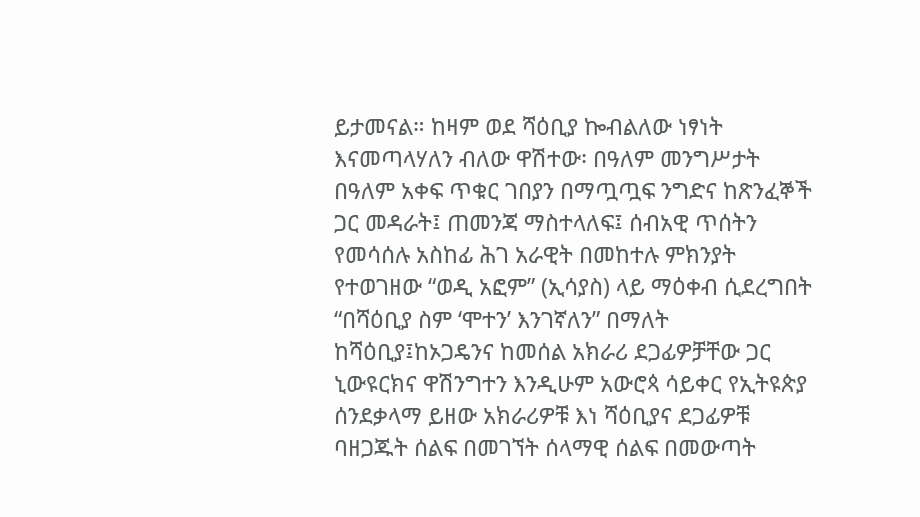ይታመናል። ከዛም ወደ ሻዕቢያ ኰብልለው ነፃነት እናመጣላሃለን ብለው ዋሽተው፡ በዓለም መንግሥታት በዓለም አቀፍ ጥቁር ገበያን በማጧጧፍ ንግድና ከጽንፈኞች ጋር መዳራት፤ ጠመንጃ ማስተላለፍ፤ ሰብአዊ ጥሰትን የመሳሰሉ አስከፊ ሕገ አራዊት በመከተሉ ምክንያት የተወገዘው “ወዲ አፎም” (ኢሳያስ) ላይ ማዕቀብ ሲደረግበት “በሻዕቢያ ስም ‘ሞተን’ እንገኛለን” በማለት ከሻዕቢያ፤ከኦጋዴንና ከመሰል አክራሪ ደጋፊዎቻቸው ጋር ኒውዩርክና ዋሽንግተን እንዲሁም አውሮጳ ሳይቀር የኢትዩጵያ ሰንደቃላማ ይዘው አክራሪዎቹ እነ ሻዕቢያና ደጋፊዎቹ ባዘጋጁት ሰልፍ በመገኘት ሰላማዊ ሰልፍ በመውጣት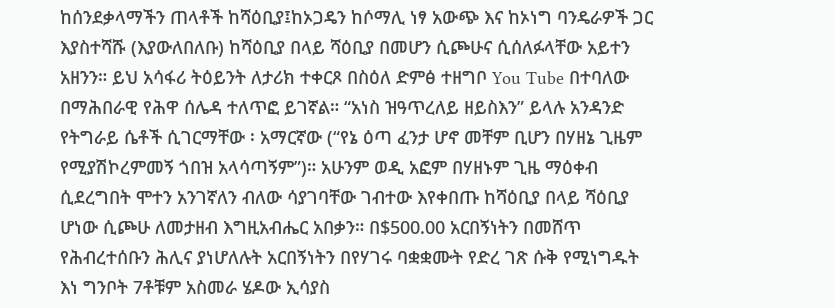ከሰንደቃላማችን ጠላቶች ከሻዕቢያ፤ከኦጋዴን ከሶማሊ ነፃ አውጭ እና ከኦነግ ባንዴራዎች ጋር እያስተሻሹ (እያውለበለቡ) ከሻዕቢያ በላይ ሻዕቢያ በመሆን ሲጮሁና ሲሰለፉላቸው አይተን አዘንን። ይህ አሳፋሪ ትዕይንት ለታሪክ ተቀርጾ በስዕለ ድምፅ ተዘግቦ You Tube በተባለው በማሕበራዊ የሕዋ ሰሌዳ ተለጥፎ ይገኛል። “አነስ ዝዓጥረለይ ዘይስእን” ይላሉ አንዳንድ የትግራይ ሴቶች ሲገርማቸው ፡ አማርኛው (“የኔ ዕጣ ፈንታ ሆኖ መቸም ቢሆን በሃዘኔ ጊዜም የሚያሽኮረምመኝ ጎበዝ አላሳጣኝም”)። አሁንም ወዲ አፎም በሃዘኑም ጊዜ ማዕቀብ ሲደረግበት ሞተን አንገኛለን ብለው ሳያገባቸው ገብተው እየቀበጡ ከሻዕቢያ በላይ ሻዕቢያ ሆነው ሲጮሁ ለመታዘብ እግዚአብሔር አበቃን። በ$500.00 አርበኝነትን በመሸጥ የሕብረተሰቡን ሕሊና ያነሆለሉት አርበኝነትን በየሃገሩ ባቋቋሙት የድረ ገጽ ሱቅ የሚነግዱት እነ ግንቦት 7ቶቹም አስመራ ሄዶው ኢሳያስ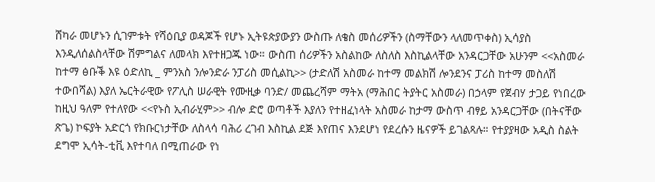ሸካራ መሆኑን ሲገምቱት የሻዕቢያ ወዳጆች የሆኑ ኢትዩጵያውያን ውስጡ ለቄስ መሰሪዎችን (ስማቸውን ላለመጥቀስ) ኢሳያስ እንዲለሰልስላቸው ሽምግልና ለመላክ እየተዘጋጁ ነው። ውስጠ ሰሪዎችን አስልከው ለስለስ እስኪልላቸው አንዳርጋቸው አሁንም <<አስመራ ከተማ ፅቡቕ እዩ ዕድለኪ _ ምንአስ ንሎንድራ ንፓሪስ መሲልኪ>> (ታድለሽ አስመራ ከተማ መልክሽ ሎንደንና ፓሪስ ከተማ መስለሽ ተውበሻል) እያለ ኤርትራዊው የፖሊስ ሠራዊት የሙዚቃ ባንድ/ መጨረሻም ማትአ (ማሕበር ትያትር አስመራ) በኃላም የጀብሃ ታጋይ የነበረው ከዚህ ዓለም የተለየው <<የኑስ ኢብራሂም>> ብሎ ድሮ ወጣቶች እያለን የተዘፈነላት አስመራ ከታማ ውስጥ ብፃይ አንዳርጋቸው (በትናቸው ጽጌ) ኮፍያት አድርጎ የክቡርነታቸው ለስላሳ ባሕሪ ረገብ እስኪል ደጅ እየጠና እንደሆነ የደረሱን ዜናዎች ይገልጻሉ። የተያያዛው አዲስ ስልት ደግሞ ኢሳት-ቲቪ እየተባለ በሚጠራው የነ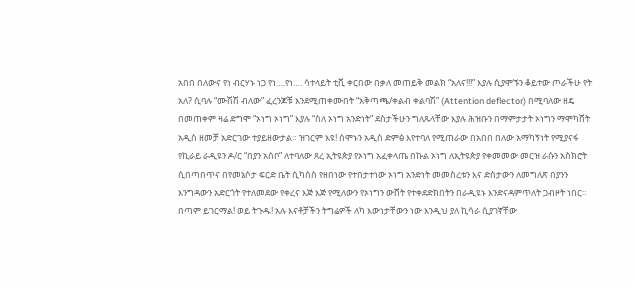አበበ በለውና የነ ብርሃኑ ነጋ የነ….የነ…. ሳተላይት ቲቪ ቀርበው በቃለ መጠይቅ መልክ “አለና!!!” እያሉ ሲያሞኙን ቆይተው ጦራችሁ የት አለ? ሲባሉ “ሙሽሽ ብለው” ፈረንጆቹ እንደሚጠቀሙበት “አቅጣጫ/ቀልብ ቀልባሽ” (Attention deflector) በሚባለው ዘዴ በመጠቀም ዛሬ ድግሞ “ኦነግ ኦነግ” እያሉ “ስለ ኦነግ አንድነት” ደስታችሁን ግለጹላቸው እያሉ ሕዝቡን በማምታታት ኦነግን ማሞካሸት አዲስ ዘመቻ አድርገው ተያይዘውታል። ዝገርም እዩ! ሰሞኑን አዲስ ድምፅ እየተባለ የሚጠራው በአበበ በለው አማካኝነት የሚያናፋ የኪራይ ራዲዩን ዶ/ር “በያን አሰቦ” ለተባለው ጸረ ኢትዩጵያ የኦነግ አፈቀላጤ በኩል ኦነግ ለኢትዩጵያ የቀመመው መርዝ ራሱን አስክሮት ሲበጣበጥና በየመኔሶታ ፍርድ ቤት ሲካሰስ የዘበነው የተበታተነው ኦነግ አንድነት መመስረቱን እና ድስታውን ለመግለጽ በያንን እንግዳውን አድርጎት የተለመደው የቀረና እጅ እጅ የሚለውን የኦነግን ውሸት የተቀደድክበትን በራዲዩኑ እንድናዳምጥለት ጋብዞት ነበር። በጣም ይገርማል! ወይ ትጉዱ! አሉ እናቶቻችን ትግሬዎች ለካ እውነታቸውን ነው እንዲህ ያለ ኪሳራ ሲያገኛቸው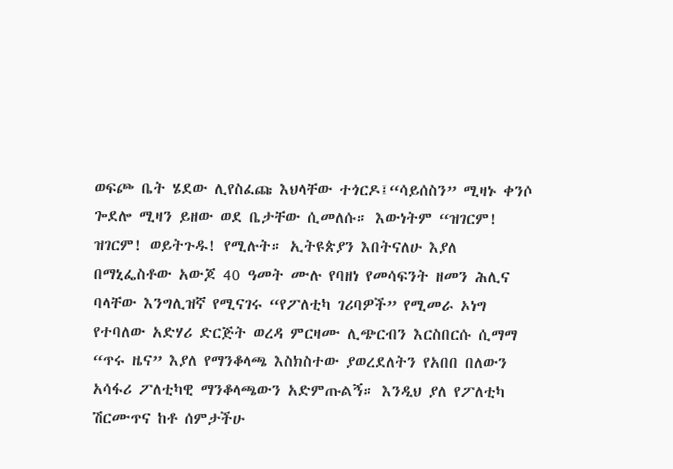ወፍጮ ቤት ሄደው ሊየስፈጩ እህላቸው ተጎርዶ፤“ሳይሰስን” ሚዛኑ ቀንሶ ጐደሎ ሚዛን ይዘው ወደ ቤታቸው ሲመለሱ። እውነትም “ዝገርም! ዝገርም! ወይትጉዱ! የሚሉት። ኢትዩጵያን እበትናለሁ እያለ በማኒፌስቶው አውጆ 40 ዓመት ሙሉ የባዘነ የመሳፍንት ዘመን ሕሊና ባላቸው እንግሊዝኛ የሚናገሩ “የፖለቲካ ገሪባዎች” የሚመራ ኦነግ የተባለው አድሃሪ ድርጅት ወረዳ ምርዛሙ ሊጭርብን እርስበርሱ ሲማማ “ጥሩ ዜና” እያለ የማንቆላጫ እስክስተው ያወረደለትን የአበበ በለውን አሳፋሪ ፖለቲካዊ ማንቆላጫውን አድምጡልኝ። እንዲህ ያለ የፖለቲካ ሽርሙጥና ከቶ ሰምታችሁ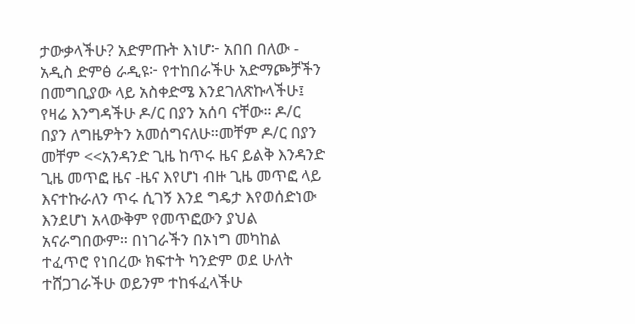ታውቃላችሁ? አድምጡት እነሆ፦ አበበ በለው - አዲስ ድምፅ ራዲዩ፦ የተከበራችሁ አድማጮቻችን በመግቢያው ላይ አስቀድሜ እንደገለጽኩላችሁ፤ የዛሬ እንግዳችሁ ዶ/ር በያን አሰባ ናቸው። ዶ/ር በያን ለግዜዎትን አመሰግናለሁ።መቸም ዶ/ር በያን መቸም <<አንዳንድ ጊዜ ከጥሩ ዜና ይልቅ እንዳንድ ጊዜ መጥፎ ዜና -ዜና እየሆነ ብዙ ጊዜ መጥፎ ላይ እናተኩራለን ጥሩ ሲገኝ እንደ ግዴታ እየወሰድነው እንደሆነ አላውቅም የመጥፎውን ያህል አናራግበውም። በነገራችን በኦነግ መካከል ተፈጥሮ የነበረው ክፍተት ካንድም ወደ ሁለት ተሸጋገራችሁ ወይንም ተከፋፈላችሁ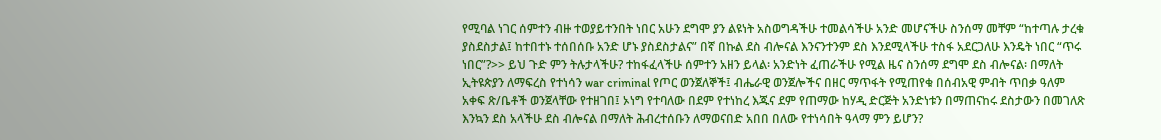የሚባል ነገር ሰምተን ብዙ ተወያይተንበት ነበር አሁን ደግሞ ያን ልዩነት አስወግዳችሁ ተመልሳችሁ አንድ መሆናችሁ ስንሰማ መቸም “ከተጣሉ ታረቁ ያስደስታል፤ ከተበተኑ ተሰበሰቡ አንድ ሆኑ ያስደስታልና” በኛ በኩል ደስ ብሎናል እንናንተንም ደስ እንደሚላችሁ ተስፋ አደርጋለሁ እንዴት ነበር “ጥሩ ነበር”?>> ይህ ጉድ ምን ትሉታላችሁ? ተከፋፈላችሁ ሰምተን አዘን ይላል፡ አንድነት ፈጠራችሁ የሚል ዜና ስንሰማ ደግሞ ደስ ብሎናል፡ በማለት ኢትዩጵያን ለማፍረስ የተነሳን war criminal የጦር ወንጀለኞች፤ ብሔራዊ ወንጀሎችና በዘር ማጥፋት የሚጠየቁ በሰብአዊ ምብት ጥበቃ ዓለም አቀፍ ጽ/ቤቶች ወንጀላቸው የተዘገበ፤ ኦነግ የተባለው በደም የተነከረ እጁና ደም የጠማው ከሃዲ ድርጅት አንድነቱን በማጠናከሩ ደስታውን በመገለጽ እንኳን ደስ አላችሁ ደስ ብሎናል በማለት ሕብረተሰቡን ለማወናበድ አበበ በለው የተነሳበት ዓላማ ምን ይሆን?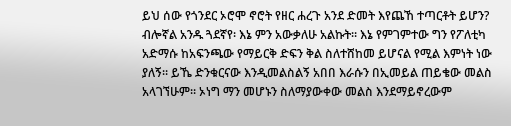ይህ ሰው የጎንደር ኦሮሞ ኖሮት የዘር ሐረጉ አንደ ድመት እየጨኸ ተጣርቶት ይሆን? ብሎኛል አንዱ ጓደኛየ፡ እኔ ምን አውቃለሁ አልኩት። እኔ የምገምተው ግን የፖለቲካ አድማሱ ከአፍንጫው የማይርቅ ድፍን ቅል ስለተሸከመ ይሆናል የሚል እምነት ነው ያለኝ። ይኼ ድንቁርናው እንዲመልስልኝ አበበ እራሱን በኢመይል ጠይቄው መልስ አላገኘሁም። ኦነግ ማን መሆኑን ስለማያውቀው መልስ እንደማይኖረውም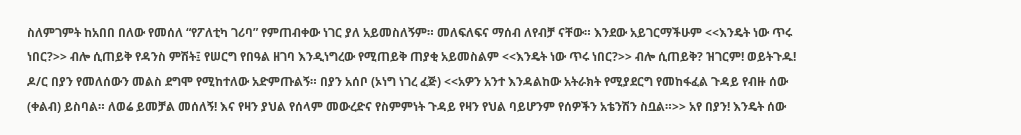ስለምገምት ከአበበ በለው የመሰለ “የፖለቲካ ገሪባ” የምጠብቀው ነገር ያለ አይመስለኝም። መለፍለፍና ማሰብ ለየብቻ ናቸው። እንደው አይገርማችሁም <<እንዴት ነው ጥሩ ነበር?>> ብሎ ሲጠይቅ የዳንስ ምሽት፤ የሠርግ የበዓል ዘገባ እንዲነግረው የሚጠይቅ ጠያቂ አይመስልም <<እንዴት ነው ጥሩ ነበር?>> ብሎ ሲጠይቅ? ዝገርም! ወይትጉዱ! ዶ/ር በያን የመለሰውን መልስ ደግሞ የሚከተለው አድምጡልኝ። በያን አሰቦ (ኦነግ ነገረ ፈጅ) <<አዎን አንተ እንዳልከው አትራክት የሚያደርግ የመከፋፈል ጉዳይ የብዙ ሰው (ቀልብ) ይስባል። ለወሬ ይመቻል መሰለኝ! እና የዛን ያህል የሰላም መውረድና የስምምነት ጉዳይ የዛን የህል ባይሆንም የሰዎችን አቴንሽን ስቧል።>> አየ በያን! እንዴት ሰው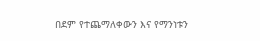በደም የተጨማለቀውን እና የማንነቱን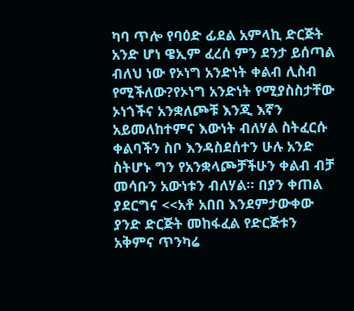ካባ ጥሎ የባዕድ ፊደል አምላኪ ድርጅት አንድ ሆነ ዌኢም ፈረሰ ምን ደንታ ይሰጣል ብለህ ነው የኦነግ አንድነት ቀልብ ሊስብ የሚችለው?የኦነግ አንድነት የሚያስስታቸው ኦነጎችና አንቋለጮቹ እንጂ እኛን አይመለከተምና እውነት ብለሃል ስትፈርሱ ቀልባችን ስቦ እንዳስደሰተን ሁሉ አንድ ስትሆኑ ግን የአንቋላጮቻችሁን ቀልብ ብቻ መሳቡን አውነቱን ብለሃል። በያን ቀጠል ያደርግና <<አቶ አበበ እንደምታውቀው ያንድ ድርጅት መከፋፈል የድርጅቱን አቅምና ጥንካሬ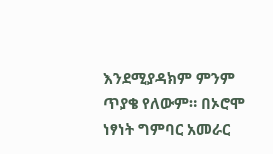እንደሚያዳክም ምንም ጥያቄ የለውም። በኦሮሞ ነፃነት ግምባር አመራር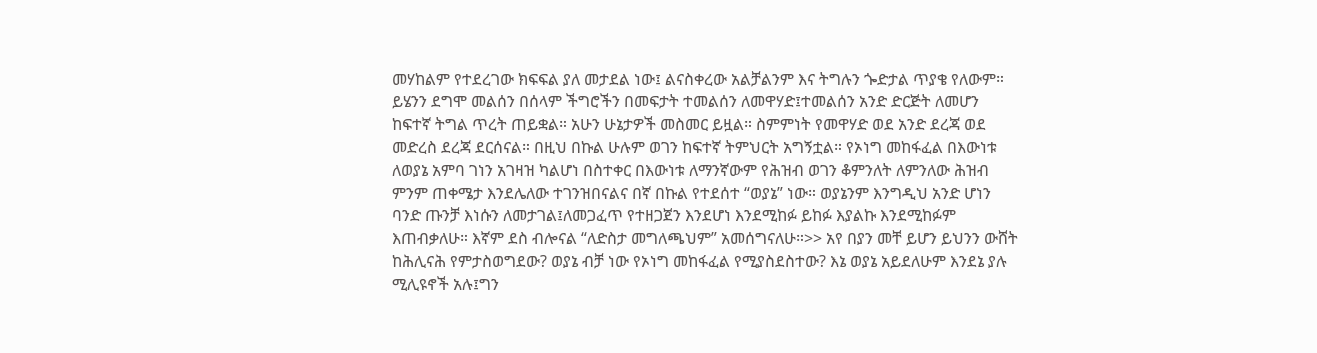መሃከልም የተደረገው ክፍፍል ያለ መታደል ነው፤ ልናስቀረው አልቻልንም እና ትግሉን ጐድታል ጥያቄ የለውም። ይሄንን ደግሞ መልሰን በሰላም ችግሮችን በመፍታት ተመልሰን ለመዋሃድ፤ተመልሰን አንድ ድርጅት ለመሆን ከፍተኛ ትግል ጥረት ጠይቋል። አሁን ሁኔታዎች መስመር ይዟል። ስምምነት የመዋሃድ ወደ አንድ ደረጃ ወደ መድረስ ደረጃ ደርሰናል። በዚህ በኩል ሁሉም ወገን ከፍተኛ ትምህርት አግኝቷል። የኦነግ መከፋፈል በእውነቱ ለወያኔ አምባ ገነን አገዛዝ ካልሆነ በስተቀር በእውነቱ ለማንኛውም የሕዝብ ወገን ቆምንለት ለምንለው ሕዝብ ምንም ጠቀሜታ እንደሌለው ተገንዝበናልና በኛ በኩል የተደሰተ “ወያኔ” ነው። ወያኔንም እንግዲህ አንድ ሆነን ባንድ ጡንቻ እነሱን ለመታገል፤ለመጋፈጥ የተዘጋጀን እንደሆነ እንደሚከፉ ይከፉ እያልኩ እንደሚከፉም እጠብቃለሁ። እኛም ደስ ብሎናል “ለድስታ መግለጫህም” አመሰግናለሁ።>> አየ በያን መቸ ይሆን ይህንን ውሸት ከሕሊናሕ የምታስወግደው? ወያኔ ብቻ ነው የኦነግ መከፋፈል የሚያስደስተው? እኔ ወያኔ አይደለሁም እንደኔ ያሉ ሚሊዩኖች አሉ፤ግን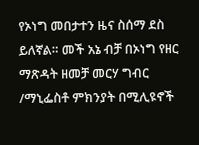የኦነግ መበታተን ዜና ስሰማ ደስ ይለኛል። መች አኔ ብቻ በኦነግ የዘር ማጽዳት ዘመቻ መርሃ ግብር /ማኒፌስቶ ምክንያት በሚሊዩኖች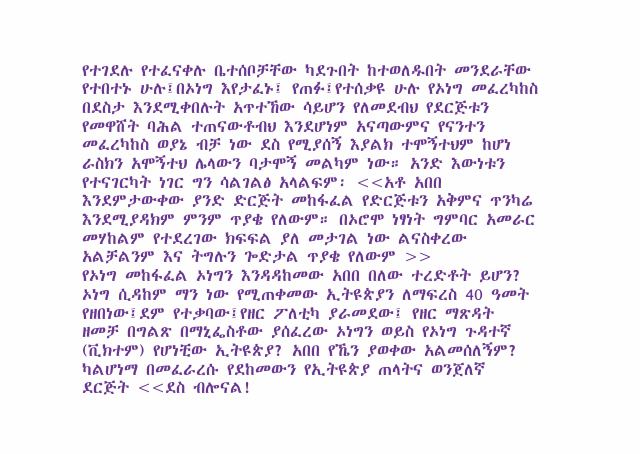የተገደሉ የተፈናቀሉ ቤተሰቦቻቸው ካደጉበት ከተወለዱበት መንደራቸው የተበተኑ ሁሉ፤በኦነግ እየታፈኑ፤ የጠፉ፤የተሰቃዩ ሁሉ የኦነግ መፈረካከስ በደስታ እንደሚቀበሉት አጥተኸው ሳይሆን የለመደብህ የደርጅቱን የመዋሸት ባሕል ተጠናውቶብህ እንደሆነም አናጣውምና የናንተን መፈረካከስ ወያኔ ብቻ ነው ደስ የሚያሰኝ እያልክ ተሞኝተህም ከሆነ ራስክን አሞኝተህ ሌላውን ባታሞኝ መልካም ነው። አንድ እውነቱን የተናገርካት ነገር ግን ሳልገልፅ አላልፍም፡ <<አቶ አበበ እንደምታውቀው ያንድ ድርጅት መከፋፈል የድርጅቱን አቅምና ጥንካሬ እንደሚያዳክም ምንም ጥያቄ የለውም። በኦሮሞ ነፃነት ግምባር አመራር መሃከልም የተደረገው ክፍፍል ያለ መታገል ነው ልናስቀረው አልቻልንም እና ትግሉን ጐድታል ጥያቄ የለውም >>
የኦነግ መከፋፈል ኦነግን እንዳዳከመው አበበ በለው ተረድቶት ይሆን? ኦነግ ሲዳከም ማን ነው የሚጠቀመው ኢትዩጵያን ለማፍረስ 40 ዓመት የዘበነው፤ደም የተቃባው፤የዘር ፖለቲካ ያራመደው፤ የዘር ማጽዳት ዘመቻ በግልጽ በማኒፌስቶው ያሰፈረው ኦነግን ወይስ የኦነግ ጉዳተኛ (ቪክተም) የሆነቺው ኢትዩጵያ? አበበ የኼን ያወቀው አልመሰለኝም? ካልሆነማ በመፈራረሱ የደከመውን የኢትዩጵያ ጠላትና ወንጀለኛ ደርጅት <<ደስ ብሎናል!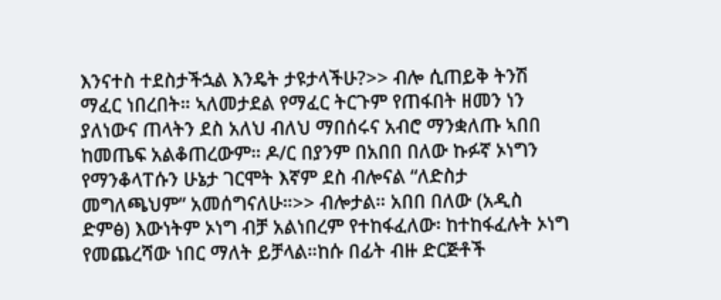እንናተስ ተደስታችኋል እንዴት ታዩታላችሁ?>> ብሎ ሲጠይቅ ትንሽ ማፈር ነበረበት። ኣለመታደል የማፈር ትርጉም የጠፋበት ዘመን ነን ያለነውና ጠላትን ደስ አለህ ብለህ ማበሰሩና አብሮ ማንቋለጡ ኣበበ ከመጤፍ አልቆጠረውም። ዶ/ር በያንም በአበበ በለው ኩፉኛ ኦነግን የማንቆላፐሱን ሁኔታ ገርሞት እኛም ደስ ብሎናል “ለድስታ መግለጫህም” አመሰግናለሁ።>> ብሎታል። አበበ በለው (አዲስ ድምፅ) እውነትም ኦነግ ብቻ አልነበረም የተከፋፈለው፡ ከተከፋፈሉት ኦነግ የመጨረሻው ነበር ማለት ይቻላል።ከሱ በፊት ብዙ ድርጅቶች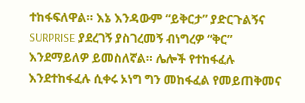ተከፋፍለዋል። እኔ እንዳውም “ይቅርታ” ያድርጉልኝና SURPRISE ያደረገኝ ያስገረመኝ ብነግረዎ “ቅር” እንደማይለዎ ይመስለኛል። ሌሎች የተከፋፈሉ እንደተከፋፈሉ ሲቀሩ ኦነግ ግን መከፋፈል የመይጠቅመና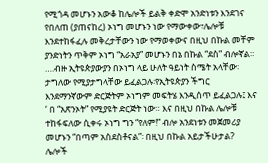የሚጎዳ መሆኑን አውቆ ከሌሎች ይልቅ ቀድሞ አንድነቱን እንደገና የበለጠ (ያጠናከረ) ኦነግ መሆኑን ነው የማውቀው፣ሌሎቹ እንደተከፋፈሉ መቅረታቸውን ነው የማወቀውና በዚህ በኩል መቸም ያንድነትን ጥቅም ኦነግ “አራአያ” መሆኑን በኔ በኩል “ደስ” ብሎኛል። ….ብዙ ኢትዩጵያውያን በኦነግ ላይ ሁለት ዓይነት ስሜት አላቸው፡ ታግለው የሚያታግላቸው ይፈልጋሉ፡የኢትዩጵያን ችግር እንደማንኛውም ድርጅትም ኦነግም መፍትሄ እንዲሰጥ ይፈልጋሉ፤ እና ‘ በ “አጽንኦት” የሚያዩት ድርጅት ነው። እና በዚህ በኩል ሌሎቹ ተከፋፍለው ሲቀሩ ኦነግ ግን “የለም!” ብሎ አንደነቱን መጀመሪያ መሆኑን “በጣም አስደስቶናል”፡ በዚህ በኩል አይታችሁታል? ሌሎች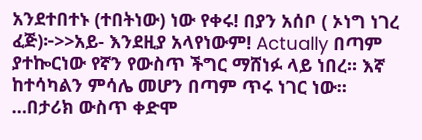አንደተበተኑ (ተበትነው) ነው የቀሩ! በያን አሰቦ ( ኦነግ ነገረ ፈጅ)፦>>አይ- እንደዚያ አላየነውም! Actually በጣም ያተኰርነው የኛን የውስጥ ችግር ማሸነፉ ላይ ነበረ። እኛ ከተሳካልን ምሳሌ መሆን በጣም ጥሩ ነገር ነው። …በታሪክ ውስጥ ቀድሞ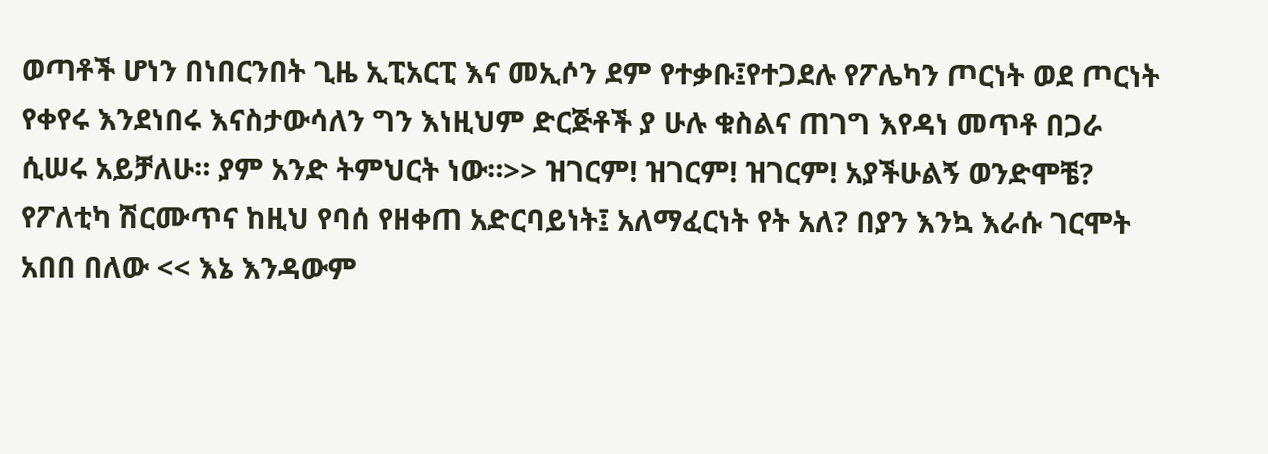ወጣቶች ሆነን በነበርንበት ጊዜ ኢፒአርፒ እና መኢሶን ደም የተቃቡ፤የተጋደሉ የፖሌካን ጦርነት ወደ ጦርነት የቀየሩ እንደነበሩ እናስታውሳለን ግን እነዚህም ድርጅቶች ያ ሁሉ ቁስልና ጠገግ እየዳነ መጥቶ በጋራ ሲሠሩ አይቻለሁ። ያም አንድ ትምህርት ነው።>> ዝገርም! ዝገርም! ዝገርም! አያችሁልኝ ወንድሞቼ? የፖለቲካ ሽርሙጥና ከዚህ የባሰ የዘቀጠ አድርባይነት፤ አለማፈርነት የት አለ? በያን እንኳ እራሱ ገርሞት አበበ በለው << እኔ እንዳውም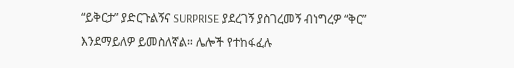“ይቅርታ” ያድርጉልኝና SURPRISE ያደረገኝ ያስገረመኝ ብነግረዎ “ቅር” እንደማይለዎ ይመስለኛል። ሌሎች የተከፋፈሉ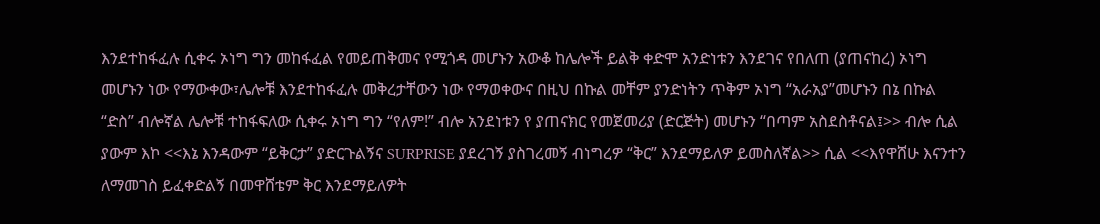እንደተከፋፈሉ ሲቀሩ ኦነግ ግን መከፋፈል የመይጠቅመና የሚጎዳ መሆኑን አውቆ ከሌሎች ይልቅ ቀድሞ አንድነቱን እንደገና የበለጠ (ያጠናከረ) ኦነግ መሆኑን ነው የማውቀው፣ሌሎቹ እንደተከፋፈሉ መቅረታቸውን ነው የማወቀውና በዚህ በኩል መቸም ያንድነትን ጥቅም ኦነግ “አራአያ”መሆኑን በኔ በኩል “ድስ” ብሎኛል ሌሎቹ ተከፋፍለው ሲቀሩ ኦነግ ግን “የለም!” ብሎ አንደነቱን የ ያጠናክር የመጀመሪያ (ድርጅት) መሆኑን “በጣም አስደስቶናል፤>> ብሎ ሲል ያውም እኮ <<እኔ እንዳውም “ይቅርታ” ያድርጉልኝና SURPRISE ያደረገኝ ያስገረመኝ ብነግረዎ “ቅር” እንደማይለዎ ይመስለኛል>> ሲል <<እየዋሸሁ እናንተን ለማመገስ ይፈቀድልኝ በመዋሸቴም ቅር እንደማይለዎት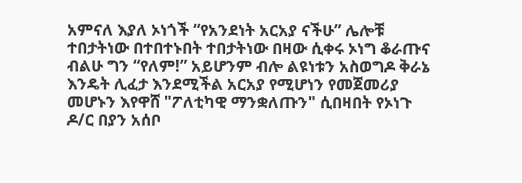አምናለ እያለ ኦነጎች “የአንደነት አርአያ ናችሁ” ሌሎቹ ተበታትነው በተበተኑበት ተበታትነው በዛው ሲቀሩ ኦነግ ቆራጡና ብልሁ ግን “የለም!” አይሆንም ብሎ ልዩነቱን አስወግዶ ቅራኔ እንዴት ሊፈታ እንደሚችል አርአያ የሚሆነን የመጀመሪያ መሆኑን እየዋሸ "ፖለቲካዊ ማንቋለጡን" ሲበዛበት የኦነጉ ዶ/ር በያን አሰቦ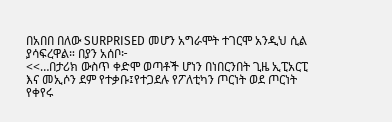በአበበ በለው SURPRISED መሆን አግራሞት ተገርሞ አንዲህ ሲል ያሳፍረዋል። በያን አሰቦ፦
<<…በታሪክ ውስጥ ቀድሞ ወጣቶች ሆነን በነበርንበት ጊዜ ኢፒአርፒ እና መኢሶን ደም የተቃቡ፤የተጋደሉ የፖለቲካን ጦርነት ወደ ጦርነት የቀየሩ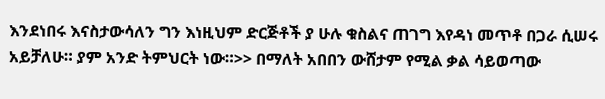እንደነበሩ እናስታውሳለን ግን እነዚህም ድርጅቶች ያ ሁሉ ቁስልና ጠገግ እየዳነ መጥቶ በጋራ ሲሠሩ አይቻለሁ። ያም አንድ ትምህርት ነው።>> በማለት አበበን ውሸታም የሚል ቃል ሳይወጣው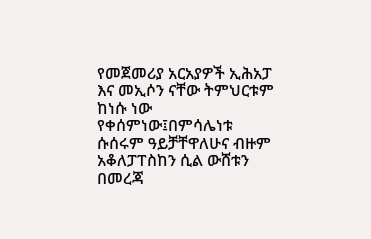የመጀመሪያ አርአያዎች ኢሕአፓ እና መኢሶን ናቸው ትምህርቱም ከነሱ ነው የቀሰምነው፤በምሳሌነቱ ሱሰሩም ዓይቻቸዋለሁና ብዙም አቆለፓፐስከን ሲል ውሸቱን በመረጃ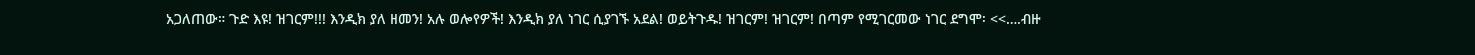አጋለጠው። ጉድ እዩ! ዝገርም!!! እንዲክ ያለ ዘመን! አሉ ወሎየዎች! እንዲክ ያለ ነገር ሲያገኙ አደል! ወይትጉዱ! ዝገርም! ዝገርም! በጣም የሚገርመው ነገር ደግሞ፡ <<….ብዙ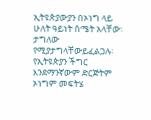ኢትዩጵያውያን በኦነግ ላይ ሁለት ዓይነት ስሜት አላቸው፡ ታግለው የሚያታግላቸውይፈልጋሉ፡ የኢትዩጵያን ችግር እንደማንኛውም ድርጅትም ኦነግም መፍትሄ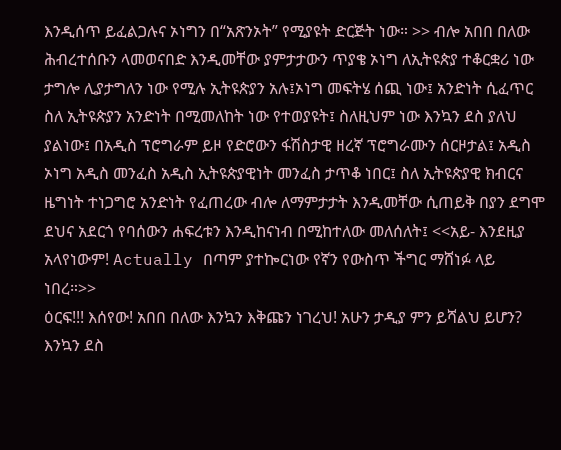እንዲሰጥ ይፈልጋሉና ኦነግን በ“አጽንኦት” የሚያዩት ድርጅት ነው። >> ብሎ አበበ በለው ሕብረተሰቡን ላመወናበድ እንዲመቸው ያምታታውን ጥያቄ ኦነግ ለኢትዩጵያ ተቆርቋሪ ነው ታግሎ ሊያታግለን ነው የሚሉ ኢትዩጵያን አሉ፤ኦነግ መፍትሄ ሰጪ ነው፤ አንድነት ሲፈጥር ስለ ኢትዩጵያን አንድነት በሚመለከት ነው የተወያዩት፤ ስለዚህም ነው እንኳን ደስ ያለህ ያልነው፤ በአዲስ ፕሮግራም ይዞ የድሮውን ፋሽስታዊ ዘረኛ ፕሮግራሙን ሰርዞታል፤ አዲስ ኦነግ አዲስ መንፈስ አዲስ ኢትዩጵያዊነት መንፈስ ታጥቆ ነበር፤ ስለ ኢትዩጵያዊ ክብርና ዜግነት ተነጋግሮ አንድነት የፈጠረው ብሎ ለማምታታት እንዲመቸው ሲጠይቅ በያን ደግሞ ደህና አደርጎ የባሰውን ሐፍረቱን እንዲከናነብ በሚከተለው መለሰለት፤ <<አይ- እንደዚያ አላየነውም! Actually በጣም ያተኰርነው የኛን የውስጥ ችግር ማሸነፉ ላይ ነበረ።>>
ዕርፍ!!! እሰየው! አበበ በለው እንኳን እቅጩን ነገረህ! አሁን ታዲያ ምን ይሻልህ ይሆን? እንኳን ደስ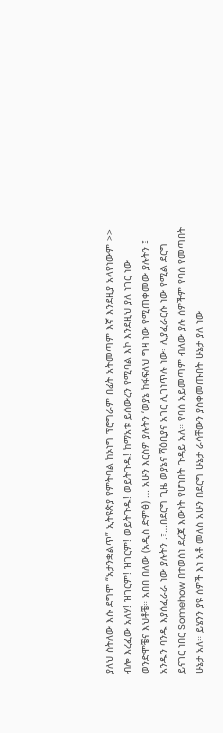ያለህ ስትለው እሱ ደግሞ “አታንቋልጥ” ኢትዩጵያ የምትባል ከኦነግ ፕሮግራም በፊት አትመጣም እኛ እንደዚያ አላየነውም >>
ብሎ እረፈው አለሃ! ዝገርም! ዝገርም! ወይትጉዱ! ወይትጉዱ! ከማአቱ ይሰውረን የሚባል እኮ እንደዚህ ያለ ነገር ነው ወንድሞቼና እህቶቼ። አበበ በለው (አዲስ ድምፅ) … አሁን እርስዎ ያሉትን ‘ወያኔ ከፋፍለህ ግዛ ነው የሚጠቀመው ያሉትን ፤ አንዱን ባንዱ እያሰፈራራ ነው ያሉትን .፣…በደርግ ጊዜ ወያኔና ሻዕቢያና አገር ሊገነጥሉ ነው፡ ሊያፈራርሱ ነው የሚል ደርግ ይናገር ነበር Somehow በተወሰነ ደረጃ እውነት የሆነበት ጉዳይ አለ። የባሰ አይመጣም ብለው ያሉ ሰዎችም የባሰ የመጣበት ሁኔታ አለ። ይሄንን ያዩ ሰዎች እነ አቶ መለስ አሁን በደርግ ሁኔታ ራሳቸውን ያስቀመጡበት ሁኔታ ያለ ነው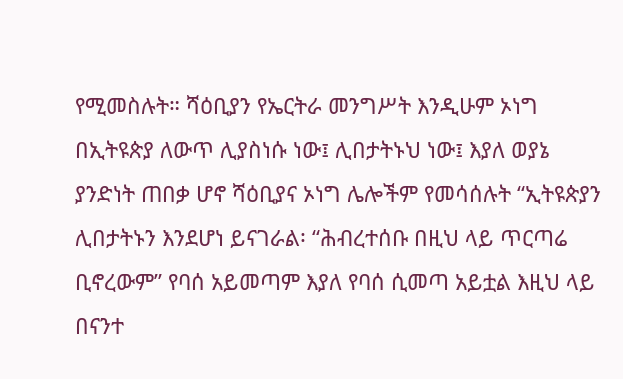የሚመስሉት። ሻዕቢያን የኤርትራ መንግሥት እንዲሁም ኦነግ በኢትዩጵያ ለውጥ ሊያስነሱ ነው፤ ሊበታትኑህ ነው፤ እያለ ወያኔ ያንድነት ጠበቃ ሆኖ ሻዕቢያና ኦነግ ሌሎችም የመሳሰሉት “ኢትዩጵያን ሊበታትኑን እንደሆነ ይናገራል፡ “ሕብረተሰቡ በዚህ ላይ ጥርጣሬ ቢኖረውም” የባሰ አይመጣም እያለ የባሰ ሲመጣ አይቷል እዚህ ላይ በናንተ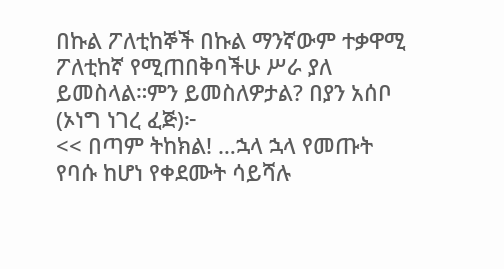በኩል ፖለቲከኞች በኩል ማንኛውም ተቃዋሚ ፖለቲከኛ የሚጠበቅባችሁ ሥራ ያለ ይመስላል።ምን ይመስለዎታል? በያን አሰቦ (ኦነግ ነገረ ፈጅ)፦
<< በጣም ትከክል! …ኋላ ኋላ የመጡት የባሱ ከሆነ የቀደሙት ሳይሻሉ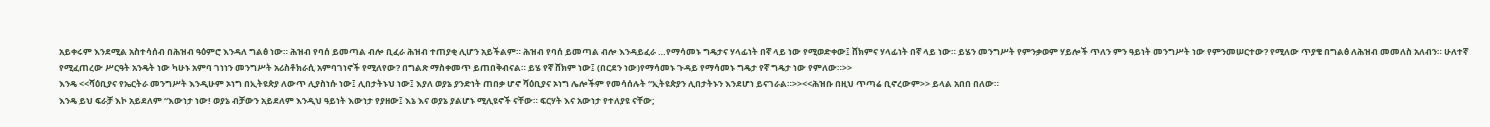አይቀሩም እንደሚል አስተሳሰብ በሕዝብ ዓዕምሮ እንዳለ ግልፅ ነው። ሕዝብ የባሰ ይመጣል ብሎ ቢፈራ ሕዝብ ተጠያቂ ሊሆን አይችልም። ሕዝብ የባሰ ይመጣል ብሎ እንዳይፈራ …የማሳመኑ ግዴታና ሃላፊነት በኛ ላይ ነው የሚወድቀው፤ ሸክምና ሃላፊነት በኛ ላይ ነው። ይሄን መንግሥት የምንቃወም ሃይሎች ጥለን ምን ዓይነት መንግሥት ነው የምንመሠርተው? የሚለው ጥያቄ በግልፅ ለሕዝብ መመለስ አለብን። ሁለተኛ የሚፈጠረው ሥርዓት አንዴት ነው ካሁኑ አምባ ገነነን መንግሥት አሪስቶክራሲ አምባገነኖች የሚለየው? በግልጽ ማስቀመጥ ይጠበቅብናል። ይሄ የኛ ሸክም ነው፤ (በርደን ነው)የማሳመኑ ጉዳይ የማሳመኑ ግዴታ የኛ ግዴታ ነው የምለው።>>
እንዴ <<ሻዕቢያና የኤርትራ መንግሥት እንዲሁም ኦነግ በኢትዩጵያ ለውጥ ሊያስነሱ ነው፤ ሊበታትኑህ ነው፤ እያለ ወያኔ ያንድነት ጠበቃ ሆኖ ሻዕቢያና ኦነግ ሌሎችም የመሳሰሉት “ኢትዩጵያን ሊበታትኑን እንደሆነ ይናገራል።>><<ሕዝቡ በዚህ ጥጣሬ ቢኖረውም>> ይላል አበበ በለው።
እንዴ ይህ ፍራቻ እኮ አይደለም “እውነታ ነው! ወያኔ ብቻውን አይደለም እንዲህ ዓይነት እውነታ የያዘው፤ እኔ እና ወያኔ ያልሆኑ ሚሊዩኖች ናቸው። ፍርሃት እና አውነታ የተለያዩ ናቸው;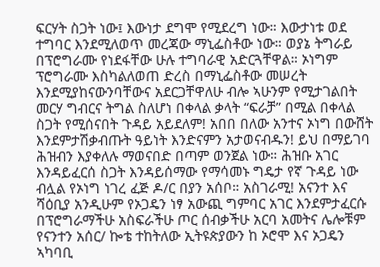ፍርሃት ስጋት ነው፤ እውነታ ደግሞ የሚደረግ ነው። እውታነቱ ወደ ተግባር እንደሚለወጥ መረጃው ማኒፌስቶው ነው። ወያኔ ትግራይ በፕሮግራሙ የነደፋቸው ሁሉ ተግባራዊ አድርጓቸዋል። ኦነግም ፕሮግራሙ እስካልለወጠ ድረስ በማኒፌስቶው መሠረት እንደሚያከናውንባቸውና አደርጋቸዋለሁ ብሎ ኣሁንም የሚታገልበት መርሃ ግብርና ትግል ስለሆነ በቀላል ቃላት “ፍራቻ” በሚል በቀላል ስጋት የሚሰናበት ጉዳይ አይደለም! አበበ በለው አንተና ኦነግ በውሸት እንደምታሽቃብጡት ዓይነት እንድናምን አታወናብዱን! ይህ በማይገባ ሕዝብን እያቀለሉ ማወናበድ በጣም ወንጀል ነው። ሕዝቡ አገር እንዳይፈርሰ ስጋት እንዳይሰማው የማሳመኑ ግዴታ የኛ ጉዳይ ነው ብሏል የኦነግ ነገረ ፈጅ ዶ/ር በያን አሰቦ። አስገራሚ! አናንተ እና ሻዕቢያ አንዲሁም የኦጋዴን ነፃ አውጪ ግምባር አገር እንደምታፈርሱ በፕሮግራማችሁ አስፍራችሁ ጦር ሰብቃችሁ አርባ አመትና ሌሎቹም የናንተን አሰር/ ኰቴ ተከትለው ኢትዩጵያውን ከ ኦሮሞ እና ኦጋዴን ኣካባቢ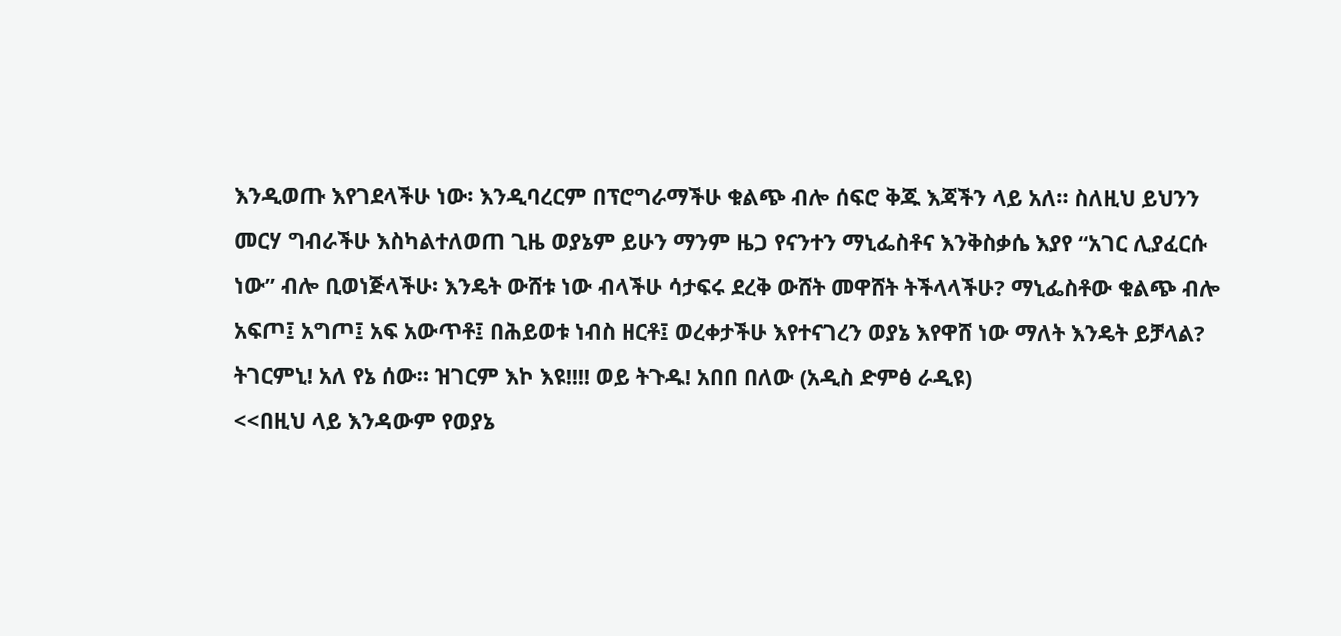እንዲወጡ እየገደላችሁ ነው፡ እንዲባረርም በፕሮግራማችሁ ቁልጭ ብሎ ሰፍሮ ቅጁ እጃችን ላይ አለ። ስለዚህ ይህንን መርሃ ግብራችሁ እስካልተለወጠ ጊዜ ወያኔም ይሁን ማንም ዜጋ የናንተን ማኒፌስቶና እንቅስቃሴ እያየ “አገር ሊያፈርሱ ነው” ብሎ ቢወነጅላችሁ፡ እንዴት ውሸቱ ነው ብላችሁ ሳታፍሩ ደረቅ ውሸት መዋሸት ትችላላችሁ? ማኒፌስቶው ቁልጭ ብሎ አፍጦ፤ አግጦ፤ አፍ አውጥቶ፤ በሕይወቱ ነብስ ዘርቶ፤ ወረቀታችሁ እየተናገረን ወያኔ እየዋሸ ነው ማለት እንዴት ይቻላል? ትገርምኒ! አለ የኔ ሰው። ዝገርም እኮ እዩ!!!! ወይ ትጉዱ! አበበ በለው (አዲስ ድምፅ ራዲዩ)
<<በዚህ ላይ እንዳውም የወያኔ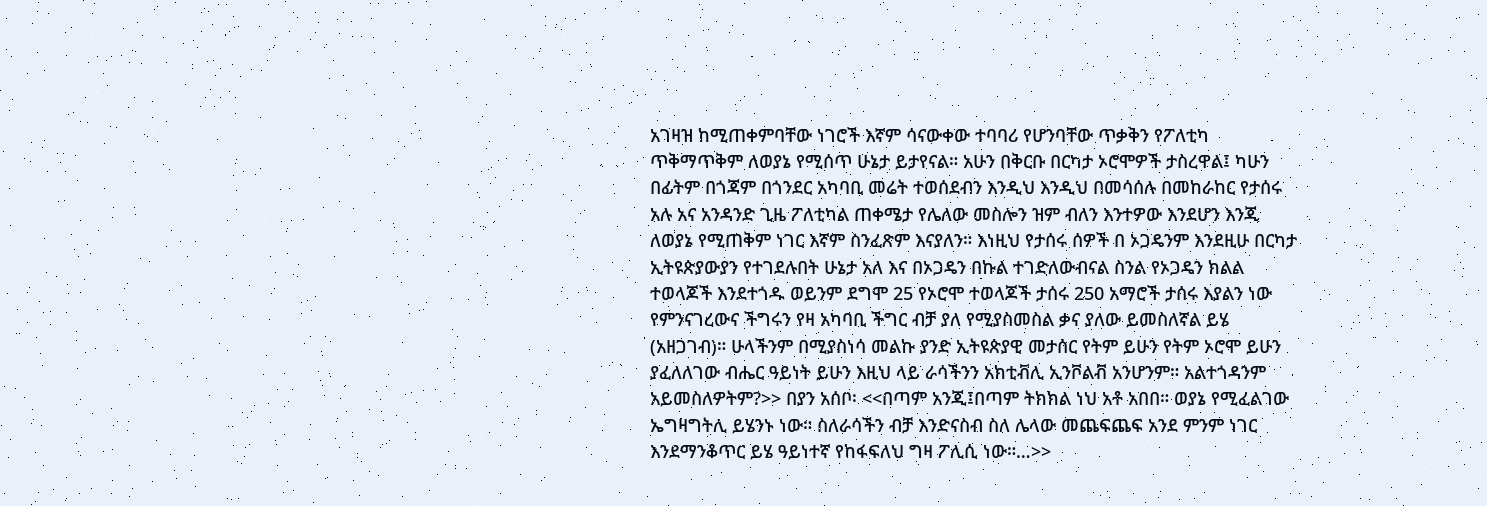አገዛዝ ከሚጠቀምባቸው ነገሮች እኛም ሳናውቀው ተባባሪ የሆንባቸው ጥቃቅን የፖለቲካ ጥቅማጥቅም ለወያኔ የሚሰጥ ሁኔታ ይታየናል። አሁን በቅርቡ በርካታ ኦሮሞዎች ታስረዋል፤ ካሁን በፊትም በጎጃም በጎንደር አካባቢ መሬት ተወሰደብን እንዲህ እንዲህ በመሳሰሉ በመከራከር የታሰሩ አሉ አና አንዳንድ ጊዜ ፖለቲካል ጠቀሜታ የሌለው መስሎን ዝም ብለን እንተዎው እንደሆን እንጂ ለወያኔ የሚጠቅም ነገር እኛም ስንፈጽም እናያለን። እነዚህ የታሰሩ ሰዎች በ ኦጋዴንም እንደዚሁ በርካታ ኢትዩጵያውያን የተገደሉበት ሁኔታ አለ እና በኦጋዴን በኩል ተገድለውብናል ስንል የኦጋዴን ክልል ተወላጆች እንደተጎዱ ወይንም ደግሞ 25 የኦሮሞ ተወላጆች ታሰሩ 250 አማሮች ታሰሩ እያልን ነው የምንናገረውና ችግሩን የዛ አካባቢ ችግር ብቻ ያለ የሚያስመስል ቃና ያለው ይመስለኛል ይሄ (አዘጋገብ)። ሁላችንም በሚያስነሳ መልኩ ያንድ ኢትዩጵያዊ መታሰር የትም ይሁን የትም ኦሮሞ ይሁን ያፈለለገው ብሔር ዓይነት ይሁን እዚህ ላይ ራሳችንን አክቲቭሊ ኢንቮልቭ አንሆንም። አልተጎዳንም አይመስለዎትም?>> በያን አሰቦ፡ <<በጣም አንጂ፤በጣም ትክክል ነህ አቶ አበበ። ወያኔ የሚፈልገው ኤግዛግትሊ ይሄንኑ ነው። ስለራሳችን ብቻ እንድናስብ ስለ ሌላው መጨፍጨፍ አንደ ምንም ነገር እንደማንቆጥር ይሄ ዓይነተኛ የከፋፍለህ ግዛ ፖሊሲ ነው።…>>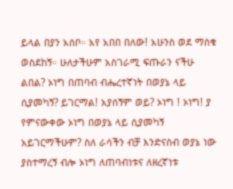ይላል በያን አሰቦ። አየ አበበ በለው! አሁንስ ወደ ማሰቁ ወስደከኝ። ሁለታችሁም አስገራሚ ፍጡራን ናችሁ ልበል? ኦነግ በጠባብ ብሔረተኛነት በወያኔ ላይ ሲያመካኝ? ይገርማል! አያሰኝም ወይ? ኦነግ ! ኦነግ! ያ የምናውቀው ኦነግ በወያኔ ላይ ሲያመካኝ አይገርማችሁም? ስለ ራሳችን ብቻ እንድናስብ ወያኔ ነው ያስተማረኝ ብሎ ኦነግ ለጠባብነቱና ለዘረኛነቱ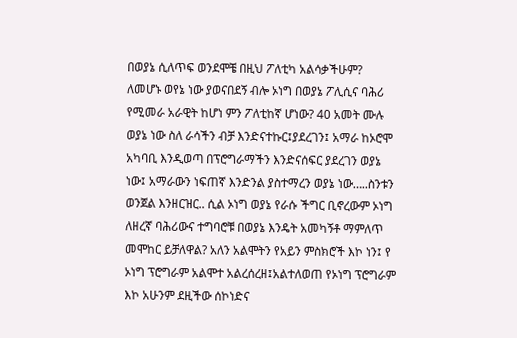በወያኔ ሲለጥፍ ወንደሞቼ በዚህ ፖለቲካ አልሳቃችሁም? ለመሆኑ ወየኔ ነው ያወናበደኝ ብሎ ኦነግ በወያኔ ፖሊሲና ባሕሪ የሚመራ አራዊት ከሆነ ምን ፖለቲከኛ ሆነው? 40 አመት ሙሉ ወያኔ ነው ስለ ራሳችን ብቻ እንድናተኩር፤ያደረገን፤ አማራ ከኦሮሞ አካባቢ እንዲወጣ በፕሮግራማችን እንድናሰፍር ያደረገን ወያኔ ነው፤ አማራውን ነፍጠኛ እንድንል ያስተማረን ወያኔ ነው…..ስንቱን ወንጀል እንዘርዝር.. ሲል ኦነግ ወያኔ የራሱ ችግር ቢኖረውም ኦነግ ለዘረኛ ባሕሪውና ተግባሮቹ በወያኔ እንዴት አመካኝቶ ማምለጥ መሞከር ይቻለዋል? አለን አልሞትን የአይን ምስክሮች እኮ ነን፤ የ ኦነግ ፕሮግራም አልሞተ አልረሰረዘ፤አልተለወጠ የኦነግ ፕሮግራም እኮ አሁንም ደዚችው ሰኮነድና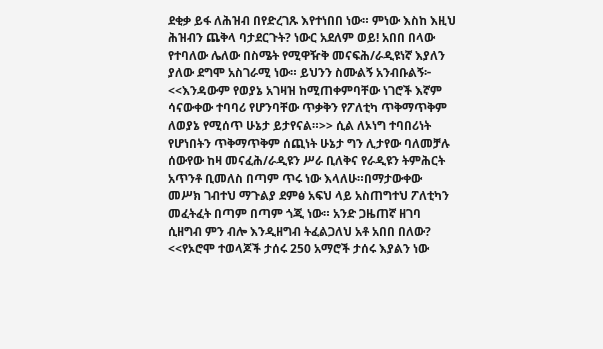ደቂቃ ይፋ ለሕዝብ በየድረገጹ እየተነበበ ነው። ምነው እስከ እዚህ ሕዝብን ጨቅላ ባታደርጉት? ነውር አደለም ወይ! አበበ በላው የተባለው ሌለው በስሜት የሚዋዥቅ መናፍሕ/ራዲዩነኛ እያለን ያለው ደግሞ አስገራሚ ነው። ይህንን ስሙልኝ አንብቡልኝ፦ <<እንዳውም የወያኔ አገዛዝ ከሚጠቀምባቸው ነገሮች እኛም ሳናውቀው ተባባሪ የሆንባቸው ጥቃቅን የፖለቲካ ጥቅማጥቅም ለወያኔ የሚሰጥ ሁኔታ ይታየናል።>> ሲል ለኦነግ ተባበሪነት የሆነበትን ጥቅማጥቅም ሰጪነት ሁኔታ ግን ሊታየው ባለመቻሉ ሰውየው ከዛ መናፈሕ/ራዲዩን ሥራ ቢለቅና የራዲዩን ትምሕርት አጥንቶ ቢመለስ በጣም ጥሩ ነው እላለሁ።በማታውቀው መሥክ ገብተህ ማጉልያ ደምፅ አፍህ ላይ አስጠግተህ ፖለቲካን መፈትፈት በጣም በጣም ጎጂ ነው። አንድ ጋዜጠኛ ዘገባ ሲዘግብ ምን ብሎ እንዲዘግብ ትፈልጋለህ አቶ አበበ በለው? <<የኦሮሞ ተወላጆች ታሰሩ 250 አማሮች ታሰሩ እያልን ነው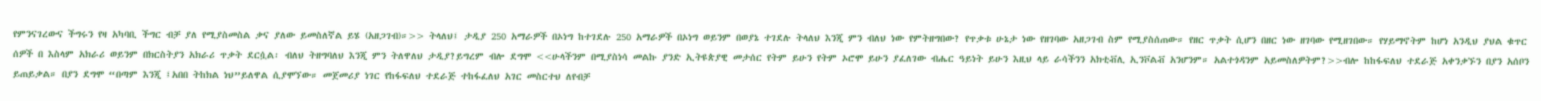የምንናገረውና ችግሩን የዛ አካባቢ ችግር ብቻ ያለ የሚያስመስል ቃና ያለው ይመስለኛል ይሄ (አዘጋገብ)።>> ትላለህ፤ ታዲያ 250 አማራዎች በኦነግ ከተገደሉ 250 አማራዎች በኦነግ ወይንም በወያኔ ተገደሉ ትላለህ እንጂ ምን ብለህ ነው የምትዘግበው? የጥቃቱ ሁኔታ ነው የዘገባው አዘጋገብ ስም የሚያስሰጠው። የዘር ጥቃት ሲሆን በዘር ነው ዘገባው የሚዘገበው። የሃይማኖትም ከሆነ አንዲህ ያህል ቁጥር ሰዎች በ እስላም አክራሪ ወይንም በክርስትያን አክራሪ ጥቃት ደርሷል፡ ብለህ ትዘግባለህ እንጂ ምን ትለዋለህ ታዲያ?ይግረም ብሎ ደግሞ <<ሁላችንም በሚያስነሳ መልኩ ያንድ ኢትዩጵያዊ መታሰር የትም ይሁን የትም ኦሮሞ ይሁን ያፈለገው ብሔር ዓይነት ይሁን እዚህ ላይ ራሳችንን አክቲቭሊ ኢንቮልቭ አንሆንም። አልተጎዳንም አይመስለዎትም?>>ብሎ ከከፋፍለህ ተደራጅ አቀንቃኙን በያን አሰቦን ይጠይቃል። በያን ደግሞ “በጣም እንጂ ፤አበበ ትከክል ነህ”ይለዋል ሲያሞኘው። መጀመሪያ ነገር የከፋፍለህ ተደራጅ ተከፋፈለህ አገር መስርተህ ለየብቻ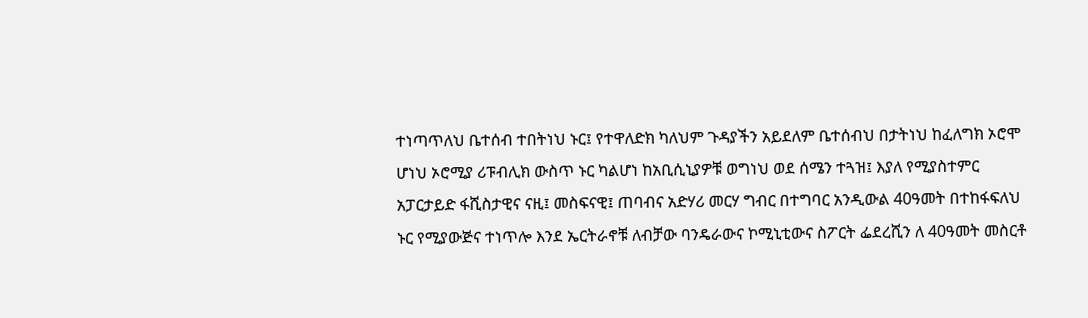ተነጣጥለህ ቤተሰብ ተበትነህ ኑር፤ የተዋለድክ ካለህም ጉዳያችን አይደለም ቤተሰብህ በታትነህ ከፈለግክ ኦሮሞ ሆነህ ኦሮሚያ ሪፑብሊክ ውስጥ ኑር ካልሆነ ከአቢሲኒያዎቹ ወግነህ ወደ ሰሜን ተጓዝ፤ እያለ የሚያስተምር አፓርታይድ ፋሺስታዊና ናዚ፤ መስፍናዊ፤ ጠባብና አድሃሪ መርሃ ግብር በተግባር አንዲውል 40ዓመት በተከፋፍለህ ኑር የሚያውጅና ተነጥሎ እንደ ኤርትራኖቹ ለብቻው ባንዴራውና ኮሚኒቲውና ስፖርት ፌደረሺን ለ 40ዓመት መስርቶ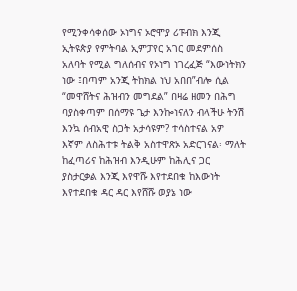የሚንቀሳቀሰው ኦነግና ኦሮሞያ ሪፑብክ እንጂ ኢትዩጵያ የምትባል ኢምፓየር አገር መደምሰስ አለባት የሚል ግለሰብና የኦነግ ነገረፈጅ “እውነትክን ነው ፤በጣም አንጂ ትከክል ነህ አበበ”ብሎ ሲል “መዋሸትና ሕዝብን መግደል” በዛሬ ዘመን በሕግ ባያስቀጣም በሰማዩ ጌታ እንኰነናለን ብላችሁ ትንሽ እንኳ ሰብአዊ ስጋት አታሳዩም? ተሳስተናል አዎ እኛም ለስሕተቱ ትልቅ አስተዋጽኦ አድርገናል፡ ማለት ከፈጣሪና ከሕዝብ እንዲሁም ከሕሊና ጋር ያስታርቃል እንጂ እየዋሹ እየተደበቁ ከእውነት እየተደበቁ ዳር ዳር እየሸሹ ወያኔ ነው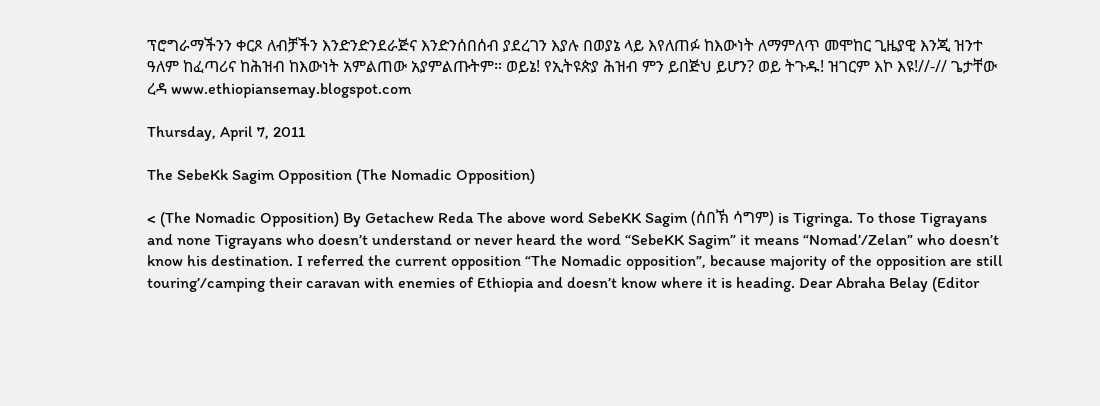ፕሮግራማችንን ቀርጾ ለብቻችን እንድንድንደራጅና እንድንሰበሰብ ያደረገን እያሉ በወያኔ ላይ እየለጠፉ ከእውነት ለማምለጥ መሞከር ጊዜያዊ እንጂ ዝንተ ዓለም ከፈጣሪና ከሕዝብ ከእውነት አምልጠው አያምልጡትም። ወይኔ! የኢትዩጵያ ሕዝብ ምን ይበጅህ ይሆን? ወይ ትጉዱ! ዝገርም እኮ እዩ!//-// ጌታቸው ረዳ www.ethiopiansemay.blogspot.com

Thursday, April 7, 2011

The SebeKk Sagim Opposition (The Nomadic Opposition)

< (The Nomadic Opposition) By Getachew Reda The above word SebeKK Sagim (ሰበኽ ሳግም) is Tigringa. To those Tigrayans and none Tigrayans who doesn’t understand or never heard the word “SebeKK Sagim” it means “Nomad’/Zelan” who doesn’t know his destination. I referred the current opposition “The Nomadic opposition”, because majority of the opposition are still touring’/camping their caravan with enemies of Ethiopia and doesn’t know where it is heading. Dear Abraha Belay (Editor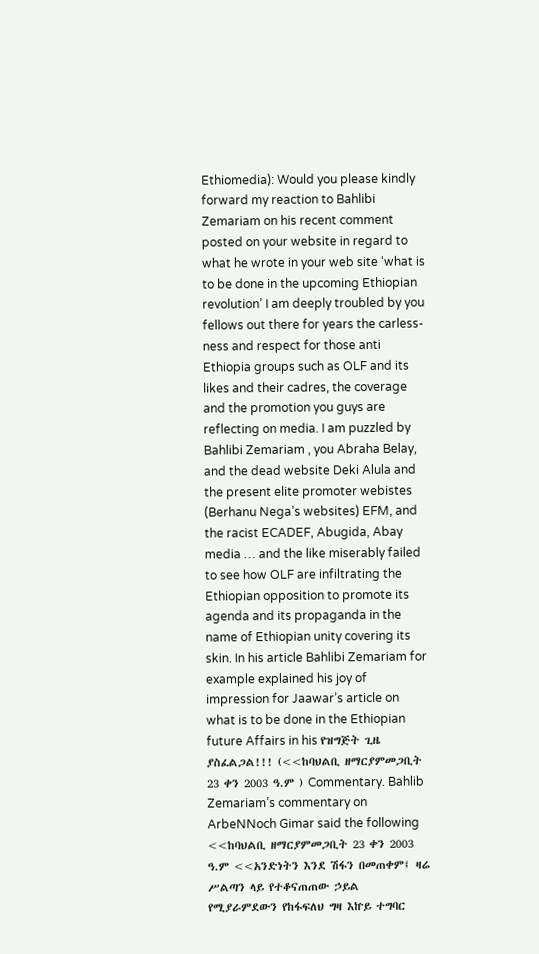Ethiomedia): Would you please kindly forward my reaction to Bahlibi Zemariam on his recent comment posted on your website in regard to what he wrote in your web site ‘what is to be done in the upcoming Ethiopian revolution’ I am deeply troubled by you fellows out there for years the carless-ness and respect for those anti Ethiopia groups such as OLF and its likes and their cadres, the coverage and the promotion you guys are reflecting on media. I am puzzled by Bahlibi Zemariam , you Abraha Belay, and the dead website Deki Alula and the present elite promoter webistes (Berhanu Nega’s websites) EFM, and the racist ECADEF, Abugida, Abay media … and the like miserably failed to see how OLF are infiltrating the Ethiopian opposition to promote its agenda and its propaganda in the name of Ethiopian unity covering its skin. In his article Bahlibi Zemariam for example explained his joy of impression for Jaawar’s article on what is to be done in the Ethiopian future Affairs in his የዝግጅት ጊዜ ያስፈልጋል!!! (<<ከባህልቢ ዘማርያምመጋቢት 23 ቀን 2003 ዓ.ም ) Commentary. Bahlib Zemariam’s commentary on ArbeNNoch Gimar said the following <<ከባህልቢ ዘማርያምመጋቢት 23 ቀን 2003 ዓ.ም <<አንድነትን እንደ ሽፋን በመጠቀም፤ ዛሬ ሥልጣን ላይ የተቆናጠጠው ኃይል የሚያራምደውን የከፋፍለህ ግዛ እኵይ ተግባር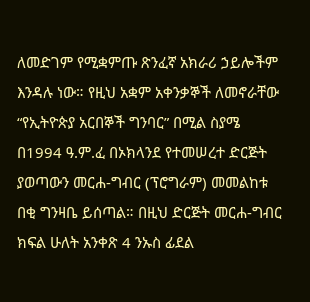ለመድገም የሚቋምጡ ጽንፈኛ አክራሪ ኃይሎችም እንዳሉ ነው። የዚህ አቋም አቀንቃኞች ለመኖራቸው “የኢትዮጵያ አርበኞች ግንባር” በሚል ስያሜ በ1994 ዓ.ም.ፈ በኦክላንደ የተመሠረተ ድርጅት ያወጣውን መርሐ-ግብር (ፕሮግራም) መመልከቱ በቂ ግንዛቤ ይሰጣል። በዚህ ድርጅት መርሐ-ግብር ክፍል ሁለት አንቀጽ 4 ንኡስ ፊደል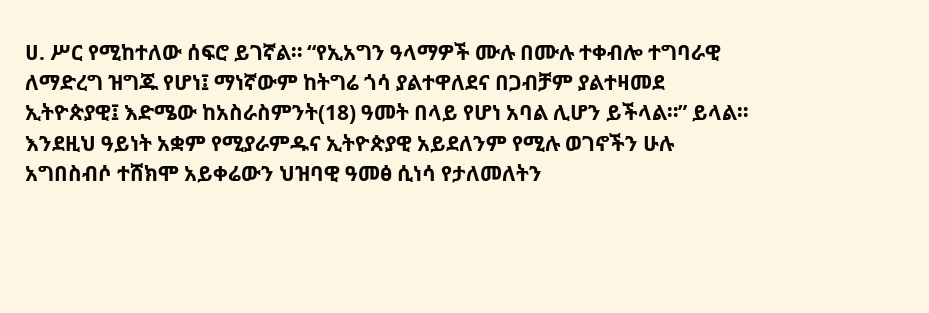ሀ. ሥር የሚከተለው ሰፍሮ ይገኛል። “የኢአግን ዓላማዎች ሙሉ በሙሉ ተቀብሎ ተግባራዊ ለማድረግ ዝግጁ የሆነ፤ ማነኛውም ከትግሬ ጎሳ ያልተዋለደና በጋብቻም ያልተዛመደ ኢትዮጵያዊ፤ እድሜው ከአስራስምንት(18) ዓመት በላይ የሆነ አባል ሊሆን ይችላል።” ይላል። እንደዚህ ዓይነት አቋም የሚያራምዱና ኢትዮጵያዊ አይደለንም የሚሉ ወገኖችን ሁሉ አግበስብሶ ተሸክሞ አይቀሬውን ህዝባዊ ዓመፅ ሲነሳ የታለመለትን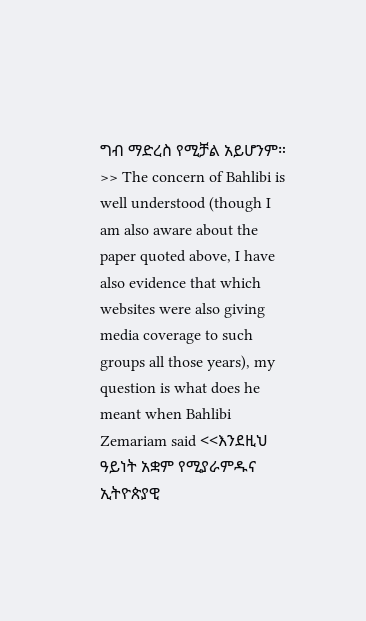ግብ ማድረስ የሚቻል አይሆንም። >> The concern of Bahlibi is well understood (though I am also aware about the paper quoted above, I have also evidence that which websites were also giving media coverage to such groups all those years), my question is what does he meant when Bahlibi Zemariam said <<እንደዚህ ዓይነት አቋም የሚያራምዱና ኢትዮጵያዊ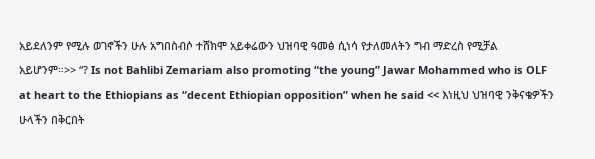አይደለንም የሚሉ ወገኖችን ሁሉ አግበስብሶ ተሸክሞ አይቀሬውን ህዝባዊ ዓመፅ ሲነሳ የታለመለትን ግብ ማድረስ የሚቻል አይሆንም።>> “? Is not Bahlibi Zemariam also promoting “the young” Jawar Mohammed who is OLF at heart to the Ethiopians as “decent Ethiopian opposition” when he said << እነዚህ ህዝባዊ ንቅናቄዎችን ሁላችን በቅርበት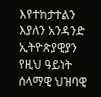እየተከታተልን እያለን አንዳንድ ኢትዮጵያዊያን የዚህ ዓይነት ሰላማዊ ህዝባዊ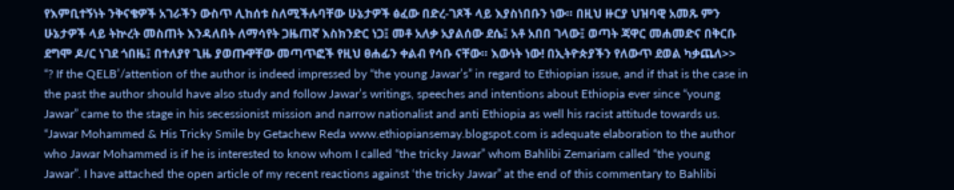የእምቢተኝነት ንቅናቄዎች አገራችን ውስጥ ሊከሰቱ ስለሚችሉባቸው ሁኔታዎች ፅፈው በድረ-ገጾች ላይ እያስነበቡን ነው። በዚህ ዙርያ ህዝባዊ አመጹ ምን ሁኔታዎች ላይ ትኵረት መስጠት እንዳለበት ለማሳየት ጋዜጠኛ እስክንድር ነጋ፤ መቶ አለቃ አያልሰው ደሴ፤ አቶ አበበ ገላው፤ ወጣት ጃዋር መሐመድና በቅርቡ ደግሞ ዶ/ር ነገደ ጎበዜ፤ በተለያየ ጊዜ ያወጡዋቸው መጣጥፎች የዚህ ፀሐፊን ቀልብ የሳቡ ናቸው። እውነት ነው! በኢትዮጵያችን የለውጥ ደወል ካቃጨለ>> “? If the QELB’/attention of the author is indeed impressed by “the young Jawar’s” in regard to Ethiopian issue, and if that is the case in the past the author should have also study and follow Jawar’s writings, speeches and intentions about Ethiopia ever since “young Jawar” came to the stage in his secessionist mission and narrow nationalist and anti Ethiopia as well his racist attitude towards us. “Jawar Mohammed & His Tricky Smile by Getachew Reda www.ethiopiansemay.blogspot.com is adequate elaboration to the author who Jawar Mohammed is if he is interested to know whom I called “the tricky Jawar” whom Bahlibi Zemariam called “the young Jawar”. I have attached the open article of my recent reactions against ‘the tricky Jawar” at the end of this commentary to Bahlibi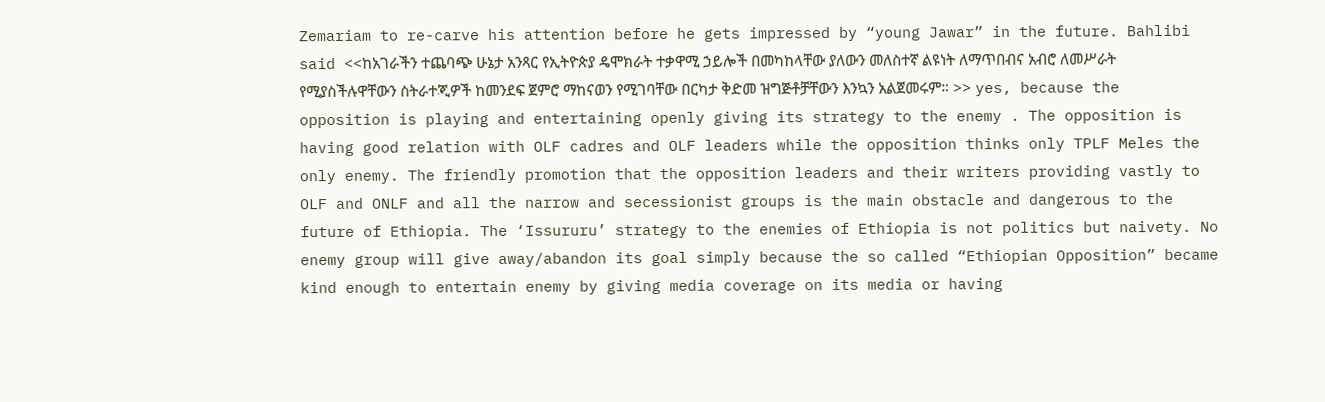Zemariam to re-carve his attention before he gets impressed by “young Jawar” in the future. Bahlibi said <<ከአገራችን ተጨባጭ ሁኔታ አንጻር የኢትዮጵያ ዴሞክራት ተቃዋሚ ኃይሎች በመካከላቸው ያለውን መለስተኛ ልዩነት ለማጥበብና አብሮ ለመሥራት የሚያስችሉዋቸውን ስትራተጂዎች ከመንደፍ ጀምሮ ማከናወን የሚገባቸው በርካታ ቅድመ ዝግጅቶቻቸውን እንኳን አልጀመሩም። >> yes, because the opposition is playing and entertaining openly giving its strategy to the enemy . The opposition is having good relation with OLF cadres and OLF leaders while the opposition thinks only TPLF Meles the only enemy. The friendly promotion that the opposition leaders and their writers providing vastly to OLF and ONLF and all the narrow and secessionist groups is the main obstacle and dangerous to the future of Ethiopia. The ‘Issururu’ strategy to the enemies of Ethiopia is not politics but naivety. No enemy group will give away/abandon its goal simply because the so called “Ethiopian Opposition” became kind enough to entertain enemy by giving media coverage on its media or having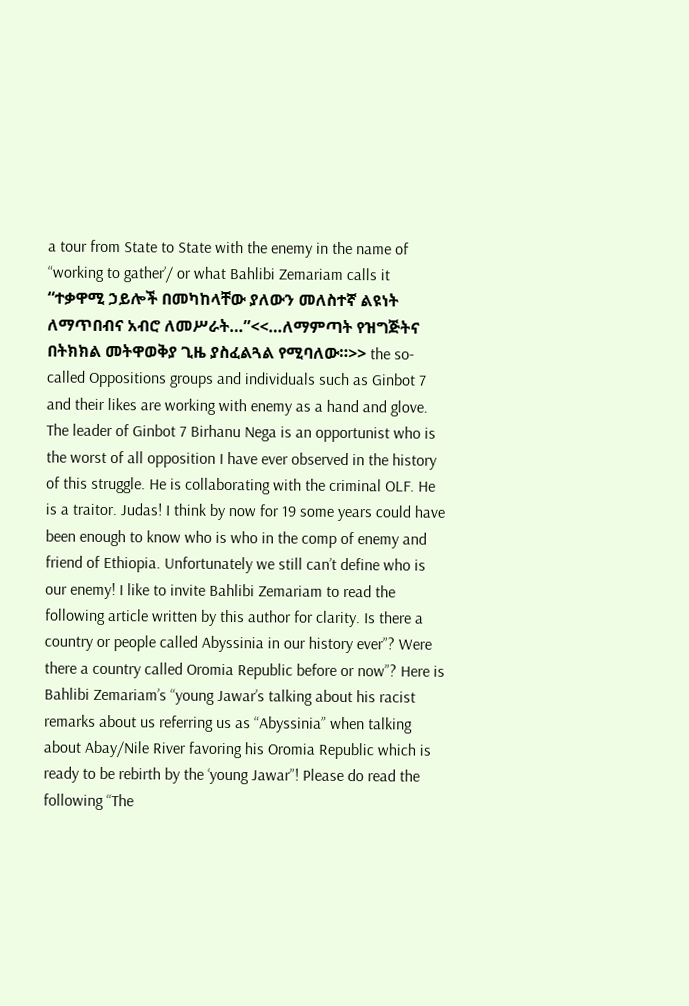a tour from State to State with the enemy in the name of “working to gather’/ or what Bahlibi Zemariam calls it “ተቃዋሚ ኃይሎች በመካከላቸው ያለውን መለስተኛ ልዩነት ለማጥበብና አብሮ ለመሥራት…”<<…ለማምጣት የዝግጅትና በትክክል መትዋወቅያ ጊዜ ያስፈልጓል የሚባለው።>> the so- called Oppositions groups and individuals such as Ginbot 7 and their likes are working with enemy as a hand and glove. The leader of Ginbot 7 Birhanu Nega is an opportunist who is the worst of all opposition I have ever observed in the history of this struggle. He is collaborating with the criminal OLF. He is a traitor. Judas! I think by now for 19 some years could have been enough to know who is who in the comp of enemy and friend of Ethiopia. Unfortunately we still can’t define who is our enemy! I like to invite Bahlibi Zemariam to read the following article written by this author for clarity. Is there a country or people called Abyssinia in our history ever”? Were there a country called Oromia Republic before or now”? Here is Bahlibi Zemariam’s “young Jawar’s talking about his racist remarks about us referring us as “Abyssinia” when talking about Abay/Nile River favoring his Oromia Republic which is ready to be rebirth by the ‘young Jawar”! Please do read the following “The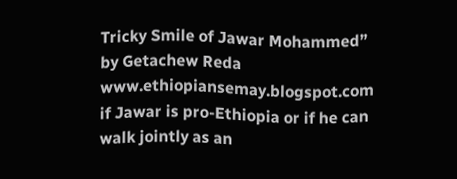Tricky Smile of Jawar Mohammed” by Getachew Reda www.ethiopiansemay.blogspot.com if Jawar is pro-Ethiopia or if he can walk jointly as an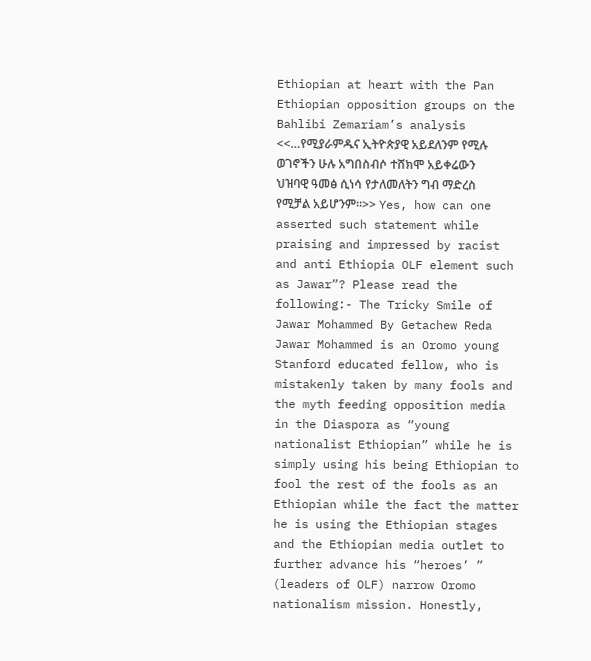Ethiopian at heart with the Pan Ethiopian opposition groups on the Bahlibi Zemariam’s analysis <<…የሚያራምዱና ኢትዮጵያዊ አይደለንም የሚሉ ወገኖችን ሁሉ አግበስብሶ ተሸክሞ አይቀሬውን ህዝባዊ ዓመፅ ሲነሳ የታለመለትን ግብ ማድረስ የሚቻል አይሆንም።>> Yes, how can one asserted such statement while praising and impressed by racist and anti Ethiopia OLF element such as Jawar”? Please read the following:- The Tricky Smile of Jawar Mohammed By Getachew Reda Jawar Mohammed is an Oromo young Stanford educated fellow, who is mistakenly taken by many fools and the myth feeding opposition media in the Diaspora as “young nationalist Ethiopian” while he is simply using his being Ethiopian to fool the rest of the fools as an Ethiopian while the fact the matter he is using the Ethiopian stages and the Ethiopian media outlet to further advance his “heroes’ ” (leaders of OLF) narrow Oromo nationalism mission. Honestly,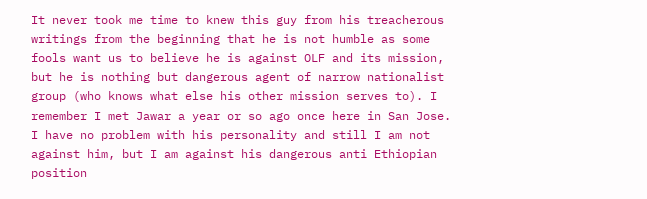It never took me time to knew this guy from his treacherous writings from the beginning that he is not humble as some fools want us to believe he is against OLF and its mission, but he is nothing but dangerous agent of narrow nationalist group (who knows what else his other mission serves to). I remember I met Jawar a year or so ago once here in San Jose. I have no problem with his personality and still I am not against him, but I am against his dangerous anti Ethiopian position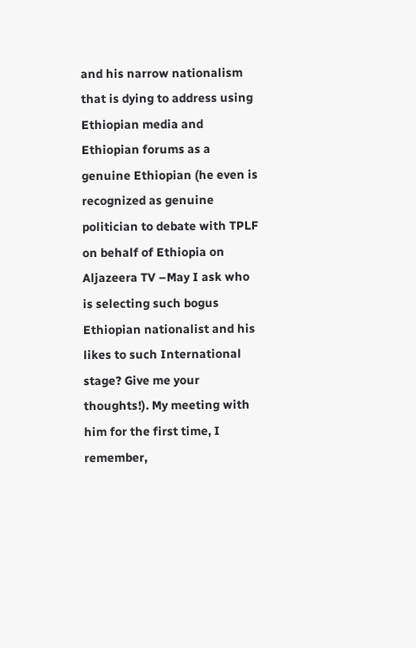and his narrow nationalism that is dying to address using Ethiopian media and Ethiopian forums as a genuine Ethiopian (he even is recognized as genuine politician to debate with TPLF on behalf of Ethiopia on Aljazeera TV –May I ask who is selecting such bogus Ethiopian nationalist and his likes to such International stage? Give me your thoughts!). My meeting with him for the first time, I remember,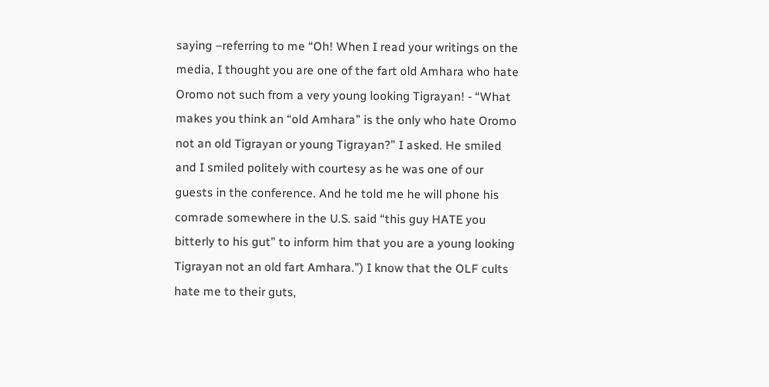saying –referring to me “Oh! When I read your writings on the media, I thought you are one of the fart old Amhara who hate Oromo not such from a very young looking Tigrayan! - “What makes you think an “old Amhara” is the only who hate Oromo not an old Tigrayan or young Tigrayan?” I asked. He smiled and I smiled politely with courtesy as he was one of our guests in the conference. And he told me he will phone his comrade somewhere in the U.S. said “this guy HATE you bitterly to his gut” to inform him that you are a young looking Tigrayan not an old fart Amhara.”) I know that the OLF cults hate me to their guts,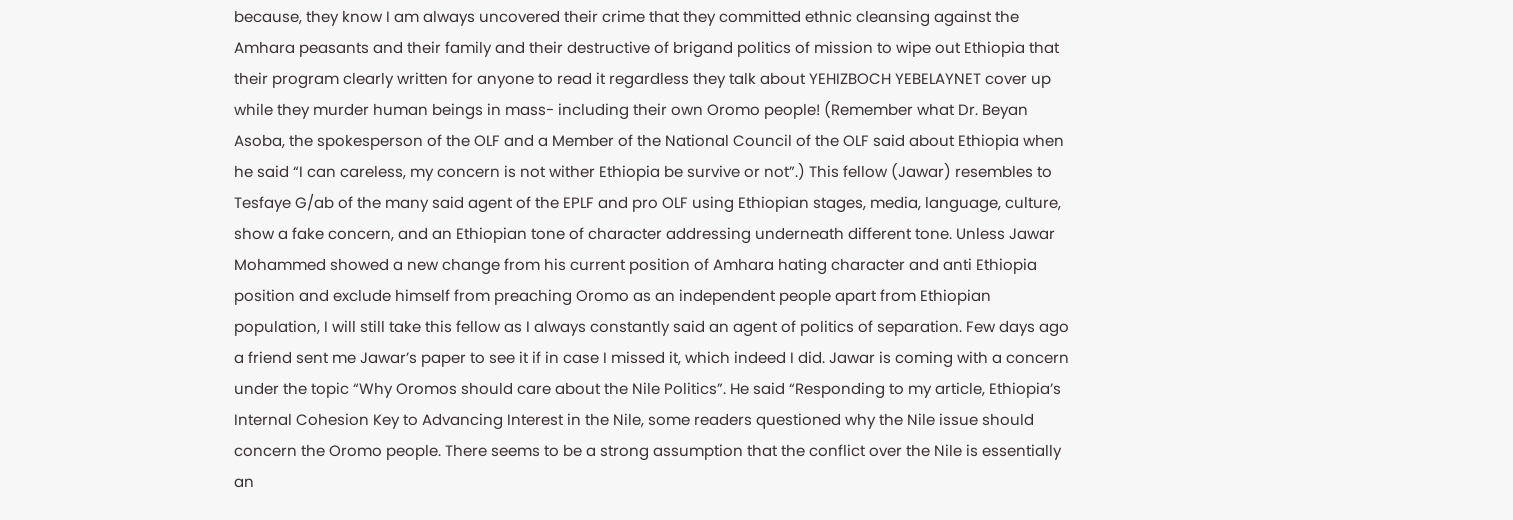because, they know I am always uncovered their crime that they committed ethnic cleansing against the Amhara peasants and their family and their destructive of brigand politics of mission to wipe out Ethiopia that their program clearly written for anyone to read it regardless they talk about YEHIZBOCH YEBELAYNET cover up while they murder human beings in mass- including their own Oromo people! (Remember what Dr. Beyan Asoba, the spokesperson of the OLF and a Member of the National Council of the OLF said about Ethiopia when he said “I can careless, my concern is not wither Ethiopia be survive or not”.) This fellow (Jawar) resembles to Tesfaye G/ab of the many said agent of the EPLF and pro OLF using Ethiopian stages, media, language, culture, show a fake concern, and an Ethiopian tone of character addressing underneath different tone. Unless Jawar Mohammed showed a new change from his current position of Amhara hating character and anti Ethiopia position and exclude himself from preaching Oromo as an independent people apart from Ethiopian population, I will still take this fellow as I always constantly said an agent of politics of separation. Few days ago a friend sent me Jawar’s paper to see it if in case I missed it, which indeed I did. Jawar is coming with a concern under the topic “Why Oromos should care about the Nile Politics”. He said “Responding to my article, Ethiopia’s Internal Cohesion Key to Advancing Interest in the Nile, some readers questioned why the Nile issue should concern the Oromo people. There seems to be a strong assumption that the conflict over the Nile is essentially an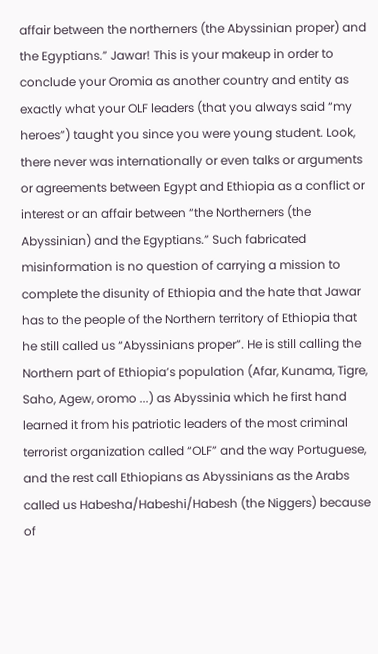affair between the northerners (the Abyssinian proper) and the Egyptians.” Jawar! This is your makeup in order to conclude your Oromia as another country and entity as exactly what your OLF leaders (that you always said “my heroes”) taught you since you were young student. Look, there never was internationally or even talks or arguments or agreements between Egypt and Ethiopia as a conflict or interest or an affair between “the Northerners (the Abyssinian) and the Egyptians.” Such fabricated misinformation is no question of carrying a mission to complete the disunity of Ethiopia and the hate that Jawar has to the people of the Northern territory of Ethiopia that he still called us “Abyssinians proper”. He is still calling the Northern part of Ethiopia’s population (Afar, Kunama, Tigre, Saho, Agew, oromo ...) as Abyssinia which he first hand learned it from his patriotic leaders of the most criminal terrorist organization called “OLF” and the way Portuguese, and the rest call Ethiopians as Abyssinians as the Arabs called us Habesha/Habeshi/Habesh (the Niggers) because of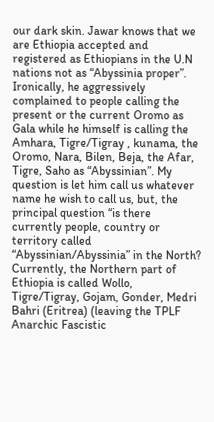our dark skin. Jawar knows that we are Ethiopia accepted and registered as Ethiopians in the U.N nations not as “Abyssinia proper”. Ironically, he aggressively complained to people calling the present or the current Oromo as Gala while he himself is calling the Amhara, Tigre/Tigray , kunama, the Oromo, Nara, Bilen, Beja, the Afar, Tigre, Saho as “Abyssinian”. My question is let him call us whatever name he wish to call us, but, the principal question “is there currently people, country or territory called “Abyssinian/Abyssinia” in the North? Currently, the Northern part of Ethiopia is called Wollo, Tigre/Tigray, Gojam, Gonder, Medri Bahri (Eritrea) (leaving the TPLF Anarchic Fascistic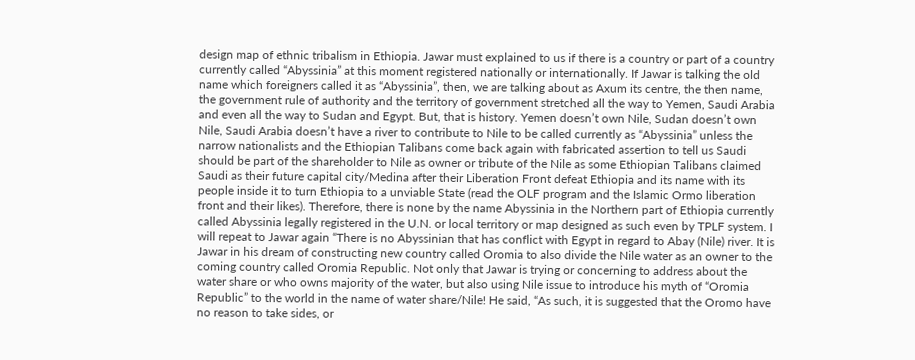design map of ethnic tribalism in Ethiopia. Jawar must explained to us if there is a country or part of a country currently called “Abyssinia” at this moment registered nationally or internationally. If Jawar is talking the old name which foreigners called it as “Abyssinia”, then, we are talking about as Axum its centre, the then name, the government rule of authority and the territory of government stretched all the way to Yemen, Saudi Arabia and even all the way to Sudan and Egypt. But, that is history. Yemen doesn’t own Nile, Sudan doesn’t own Nile, Saudi Arabia doesn’t have a river to contribute to Nile to be called currently as “Abyssinia” unless the narrow nationalists and the Ethiopian Talibans come back again with fabricated assertion to tell us Saudi should be part of the shareholder to Nile as owner or tribute of the Nile as some Ethiopian Talibans claimed Saudi as their future capital city/Medina after their Liberation Front defeat Ethiopia and its name with its people inside it to turn Ethiopia to a unviable State (read the OLF program and the Islamic Ormo liberation front and their likes). Therefore, there is none by the name Abyssinia in the Northern part of Ethiopia currently called Abyssinia legally registered in the U.N. or local territory or map designed as such even by TPLF system. I will repeat to Jawar again “There is no Abyssinian that has conflict with Egypt in regard to Abay (Nile) river. It is Jawar in his dream of constructing new country called Oromia to also divide the Nile water as an owner to the coming country called Oromia Republic. Not only that Jawar is trying or concerning to address about the water share or who owns majority of the water, but also using Nile issue to introduce his myth of “Oromia Republic” to the world in the name of water share/Nile! He said, “As such, it is suggested that the Oromo have no reason to take sides, or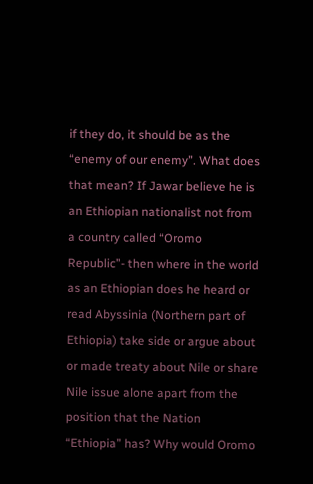if they do, it should be as the “enemy of our enemy”. What does that mean? If Jawar believe he is an Ethiopian nationalist not from a country called “Oromo Republic”- then where in the world as an Ethiopian does he heard or read Abyssinia (Northern part of Ethiopia) take side or argue about or made treaty about Nile or share Nile issue alone apart from the position that the Nation “Ethiopia” has? Why would Oromo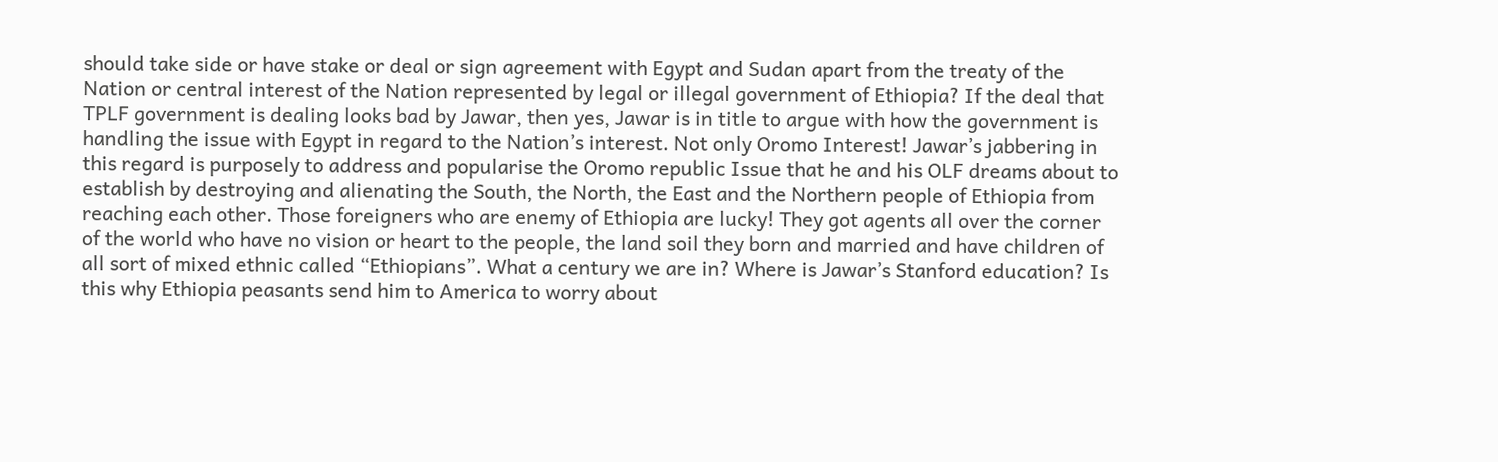should take side or have stake or deal or sign agreement with Egypt and Sudan apart from the treaty of the Nation or central interest of the Nation represented by legal or illegal government of Ethiopia? If the deal that TPLF government is dealing looks bad by Jawar, then yes, Jawar is in title to argue with how the government is handling the issue with Egypt in regard to the Nation’s interest. Not only Oromo Interest! Jawar’s jabbering in this regard is purposely to address and popularise the Oromo republic Issue that he and his OLF dreams about to establish by destroying and alienating the South, the North, the East and the Northern people of Ethiopia from reaching each other. Those foreigners who are enemy of Ethiopia are lucky! They got agents all over the corner of the world who have no vision or heart to the people, the land soil they born and married and have children of all sort of mixed ethnic called “Ethiopians”. What a century we are in? Where is Jawar’s Stanford education? Is this why Ethiopia peasants send him to America to worry about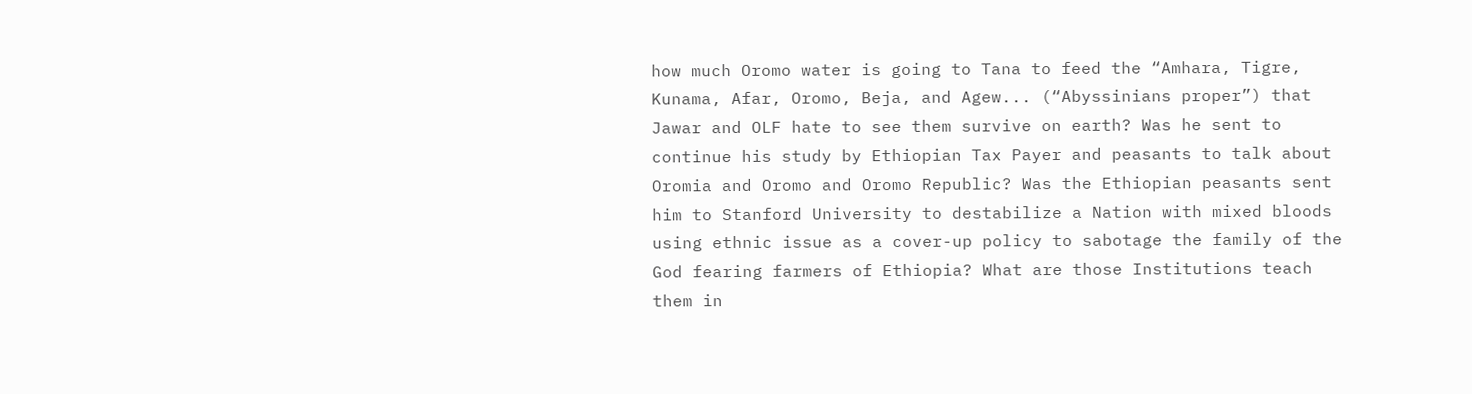how much Oromo water is going to Tana to feed the “Amhara, Tigre, Kunama, Afar, Oromo, Beja, and Agew... (“Abyssinians proper”) that Jawar and OLF hate to see them survive on earth? Was he sent to continue his study by Ethiopian Tax Payer and peasants to talk about Oromia and Oromo and Oromo Republic? Was the Ethiopian peasants sent him to Stanford University to destabilize a Nation with mixed bloods using ethnic issue as a cover-up policy to sabotage the family of the God fearing farmers of Ethiopia? What are those Institutions teach them in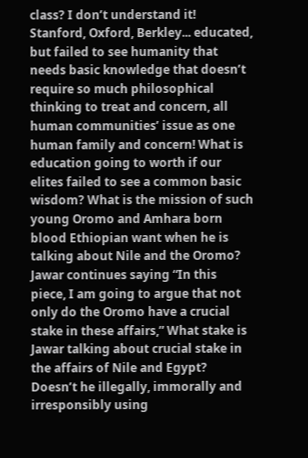class? I don’t understand it! Stanford, Oxford, Berkley... educated, but failed to see humanity that needs basic knowledge that doesn’t require so much philosophical thinking to treat and concern, all human communities’ issue as one human family and concern! What is education going to worth if our elites failed to see a common basic wisdom? What is the mission of such young Oromo and Amhara born blood Ethiopian want when he is talking about Nile and the Oromo? Jawar continues saying “In this piece, I am going to argue that not only do the Oromo have a crucial stake in these affairs,” What stake is Jawar talking about crucial stake in the affairs of Nile and Egypt? Doesn’t he illegally, immorally and irresponsibly using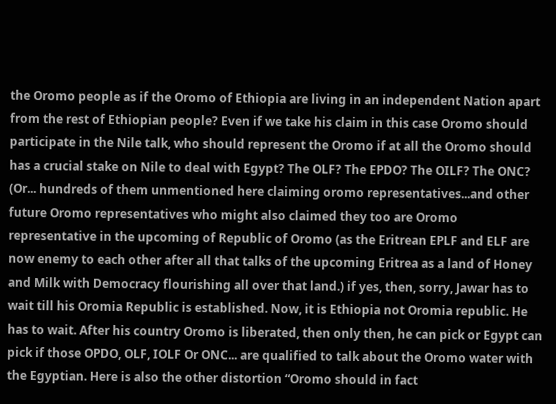the Oromo people as if the Oromo of Ethiopia are living in an independent Nation apart from the rest of Ethiopian people? Even if we take his claim in this case Oromo should participate in the Nile talk, who should represent the Oromo if at all the Oromo should has a crucial stake on Nile to deal with Egypt? The OLF? The EPDO? The OILF? The ONC? (Or... hundreds of them unmentioned here claiming oromo representatives...and other future Oromo representatives who might also claimed they too are Oromo representative in the upcoming of Republic of Oromo (as the Eritrean EPLF and ELF are now enemy to each other after all that talks of the upcoming Eritrea as a land of Honey and Milk with Democracy flourishing all over that land.) if yes, then, sorry, Jawar has to wait till his Oromia Republic is established. Now, it is Ethiopia not Oromia republic. He has to wait. After his country Oromo is liberated, then only then, he can pick or Egypt can pick if those OPDO, OLF, IOLF Or ONC... are qualified to talk about the Oromo water with the Egyptian. Here is also the other distortion “Oromo should in fact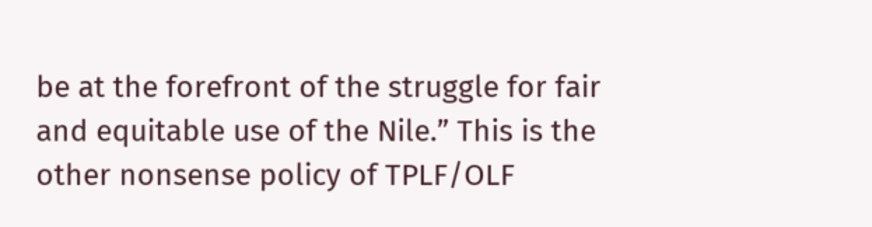be at the forefront of the struggle for fair and equitable use of the Nile.” This is the other nonsense policy of TPLF/OLF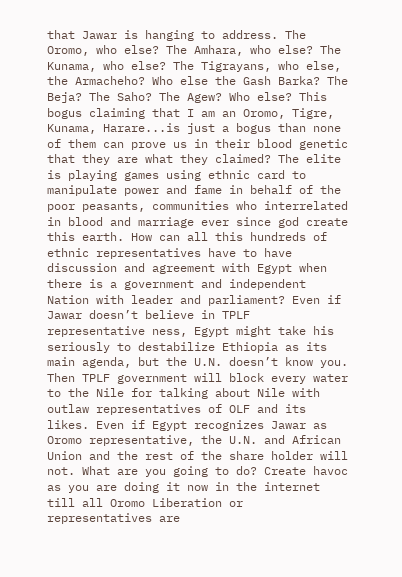that Jawar is hanging to address. The Oromo, who else? The Amhara, who else? The Kunama, who else? The Tigrayans, who else, the Armacheho? Who else the Gash Barka? The Beja? The Saho? The Agew? Who else? This bogus claiming that I am an Oromo, Tigre, Kunama, Harare...is just a bogus than none of them can prove us in their blood genetic that they are what they claimed? The elite is playing games using ethnic card to manipulate power and fame in behalf of the poor peasants, communities who interrelated in blood and marriage ever since god create this earth. How can all this hundreds of ethnic representatives have to have discussion and agreement with Egypt when there is a government and independent Nation with leader and parliament? Even if Jawar doesn’t believe in TPLF representative ness, Egypt might take his seriously to destabilize Ethiopia as its main agenda, but the U.N. doesn’t know you. Then TPLF government will block every water to the Nile for talking about Nile with outlaw representatives of OLF and its likes. Even if Egypt recognizes Jawar as Oromo representative, the U.N. and African Union and the rest of the share holder will not. What are you going to do? Create havoc as you are doing it now in the internet till all Oromo Liberation or representatives are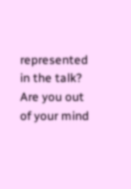represented in the talk? Are you out of your mind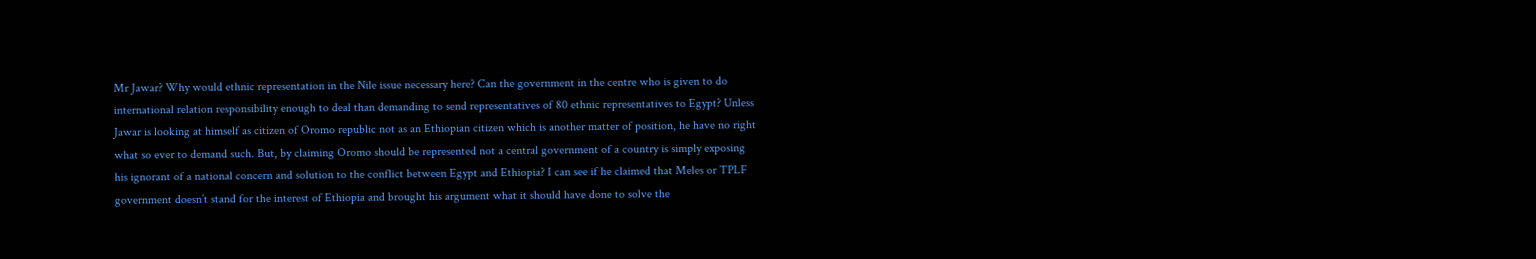Mr Jawar? Why would ethnic representation in the Nile issue necessary here? Can the government in the centre who is given to do international relation responsibility enough to deal than demanding to send representatives of 80 ethnic representatives to Egypt? Unless Jawar is looking at himself as citizen of Oromo republic not as an Ethiopian citizen which is another matter of position, he have no right what so ever to demand such. But, by claiming Oromo should be represented not a central government of a country is simply exposing his ignorant of a national concern and solution to the conflict between Egypt and Ethiopia? I can see if he claimed that Meles or TPLF government doesn’t stand for the interest of Ethiopia and brought his argument what it should have done to solve the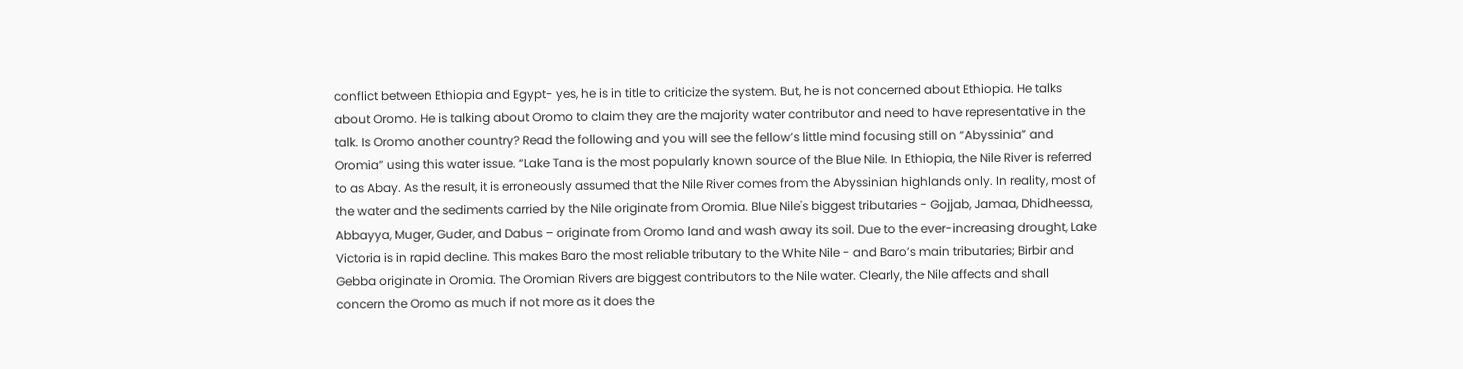conflict between Ethiopia and Egypt- yes, he is in title to criticize the system. But, he is not concerned about Ethiopia. He talks about Oromo. He is talking about Oromo to claim they are the majority water contributor and need to have representative in the talk. Is Oromo another country? Read the following and you will see the fellow’s little mind focusing still on “Abyssinia” and Oromia” using this water issue. “Lake Tana is the most popularly known source of the Blue Nile. In Ethiopia, the Nile River is referred to as Abay. As the result, it is erroneously assumed that the Nile River comes from the Abyssinian highlands only. In reality, most of the water and the sediments carried by the Nile originate from Oromia. Blue Nile's biggest tributaries - Gojjab, Jamaa, Dhidheessa, Abbayya, Muger, Guder, and Dabus – originate from Oromo land and wash away its soil. Due to the ever-increasing drought, Lake Victoria is in rapid decline. This makes Baro the most reliable tributary to the White Nile - and Baro’s main tributaries; Birbir and Gebba originate in Oromia. The Oromian Rivers are biggest contributors to the Nile water. Clearly, the Nile affects and shall concern the Oromo as much if not more as it does the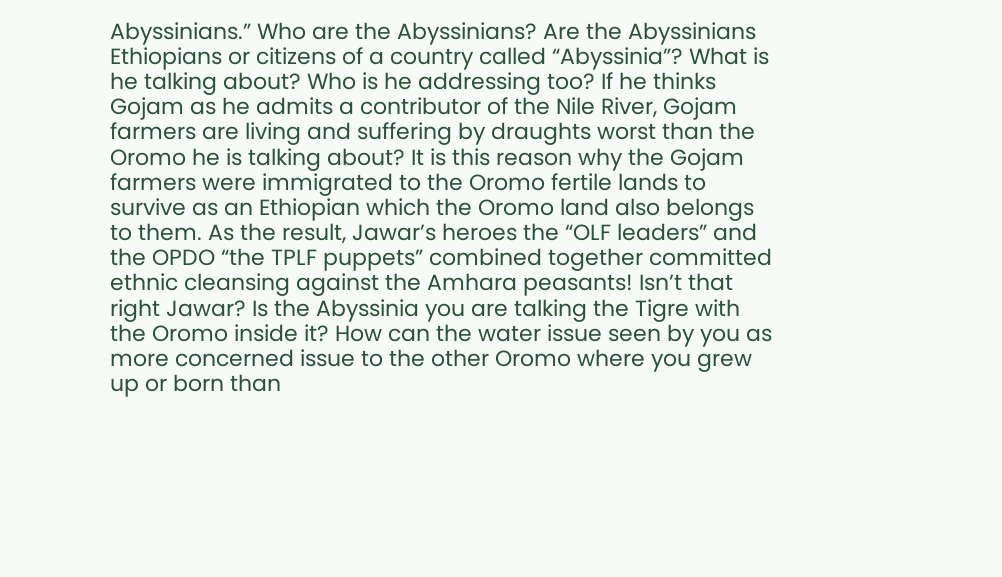Abyssinians.” Who are the Abyssinians? Are the Abyssinians Ethiopians or citizens of a country called “Abyssinia”? What is he talking about? Who is he addressing too? If he thinks Gojam as he admits a contributor of the Nile River, Gojam farmers are living and suffering by draughts worst than the Oromo he is talking about? It is this reason why the Gojam farmers were immigrated to the Oromo fertile lands to survive as an Ethiopian which the Oromo land also belongs to them. As the result, Jawar’s heroes the “OLF leaders” and the OPDO “the TPLF puppets” combined together committed ethnic cleansing against the Amhara peasants! Isn’t that right Jawar? Is the Abyssinia you are talking the Tigre with the Oromo inside it? How can the water issue seen by you as more concerned issue to the other Oromo where you grew up or born than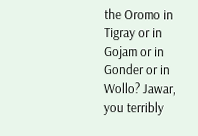the Oromo in Tigray or in Gojam or in Gonder or in Wollo? Jawar, you terribly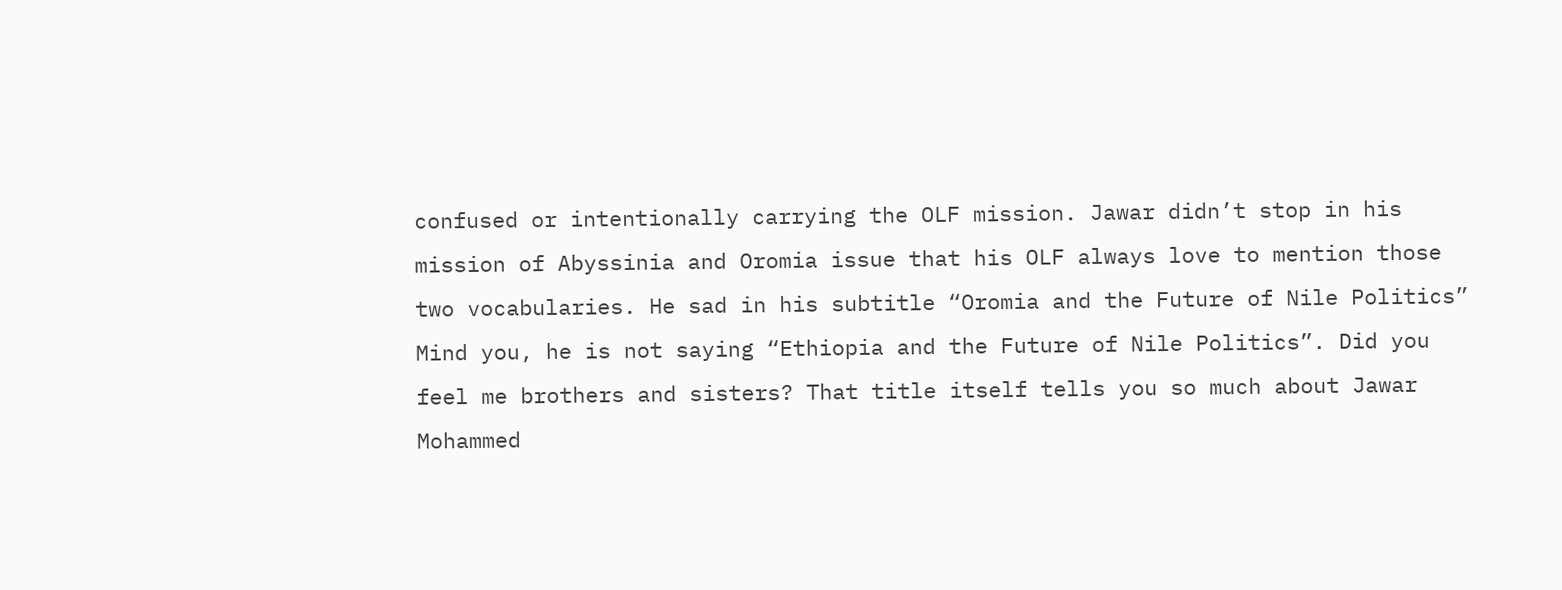confused or intentionally carrying the OLF mission. Jawar didn’t stop in his mission of Abyssinia and Oromia issue that his OLF always love to mention those two vocabularies. He sad in his subtitle “Oromia and the Future of Nile Politics” Mind you, he is not saying “Ethiopia and the Future of Nile Politics”. Did you feel me brothers and sisters? That title itself tells you so much about Jawar Mohammed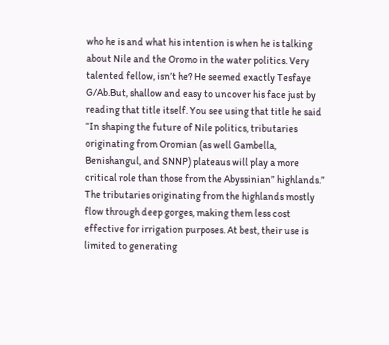who he is and what his intention is when he is talking about Nile and the Oromo in the water politics. Very talented fellow, isn’t he? He seemed exactly Tesfaye G/Ab.But, shallow and easy to uncover his face just by reading that title itself. You see using that title he said “In shaping the future of Nile politics, tributaries originating from Oromian (as well Gambella, Benishangul, and SNNP) plateaus will play a more critical role than those from the Abyssinian” highlands.” The tributaries originating from the highlands mostly flow through deep gorges, making them less cost effective for irrigation purposes. At best, their use is limited to generating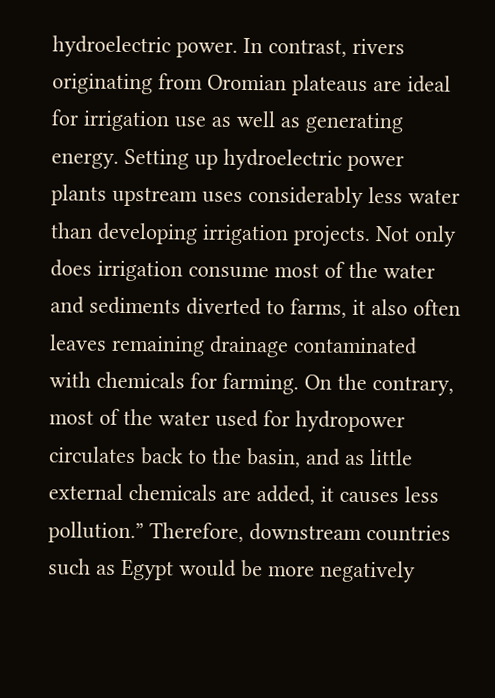hydroelectric power. In contrast, rivers originating from Oromian plateaus are ideal for irrigation use as well as generating energy. Setting up hydroelectric power plants upstream uses considerably less water than developing irrigation projects. Not only does irrigation consume most of the water and sediments diverted to farms, it also often leaves remaining drainage contaminated with chemicals for farming. On the contrary, most of the water used for hydropower circulates back to the basin, and as little external chemicals are added, it causes less pollution.” Therefore, downstream countries such as Egypt would be more negatively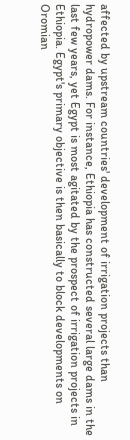affected by upstream countries' development of irrigation projects than hydropower dams. For instance, Ethiopia has constructed several large dams in the last few years, yet Egypt is most agitated by the prospect of irrigation projects in Ethiopia. Egypt's primary objective is then basically to block developments on Oromian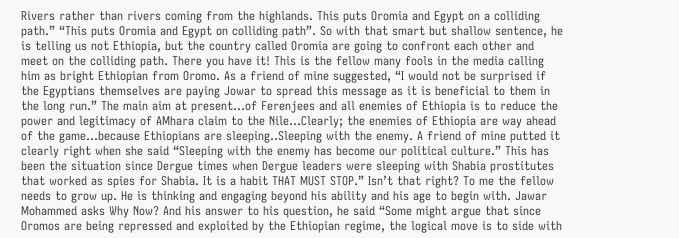Rivers rather than rivers coming from the highlands. This puts Oromia and Egypt on a colliding path.” “This puts Oromia and Egypt on colliding path”. So with that smart but shallow sentence, he is telling us not Ethiopia, but the country called Oromia are going to confront each other and meet on the colliding path. There you have it! This is the fellow many fools in the media calling him as bright Ethiopian from Oromo. As a friend of mine suggested, “I would not be surprised if the Egyptians themselves are paying Jowar to spread this message as it is beneficial to them in the long run.” The main aim at present...of Ferenjees and all enemies of Ethiopia is to reduce the power and legitimacy of AMhara claim to the Nile...Clearly; the enemies of Ethiopia are way ahead of the game...because Ethiopians are sleeping..Sleeping with the enemy. A friend of mine putted it clearly right when she said “Sleeping with the enemy has become our political culture.” This has been the situation since Dergue times when Dergue leaders were sleeping with Shabia prostitutes that worked as spies for Shabia. It is a habit THAT MUST STOP.” Isn’t that right? To me the fellow needs to grow up. He is thinking and engaging beyond his ability and his age to begin with. Jawar Mohammed asks Why Now? And his answer to his question, he said “Some might argue that since Oromos are being repressed and exploited by the Ethiopian regime, the logical move is to side with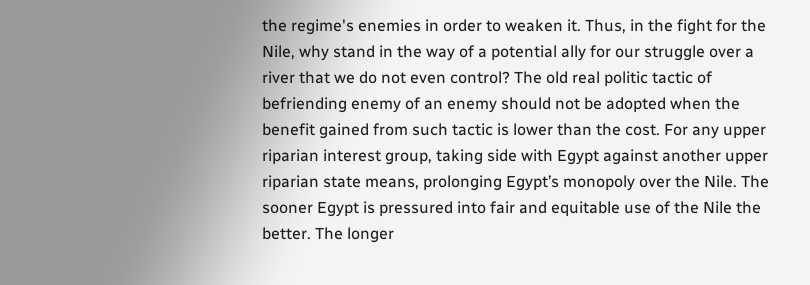the regime's enemies in order to weaken it. Thus, in the fight for the Nile, why stand in the way of a potential ally for our struggle over a river that we do not even control? The old real politic tactic of befriending enemy of an enemy should not be adopted when the benefit gained from such tactic is lower than the cost. For any upper riparian interest group, taking side with Egypt against another upper riparian state means, prolonging Egypt’s monopoly over the Nile. The sooner Egypt is pressured into fair and equitable use of the Nile the better. The longer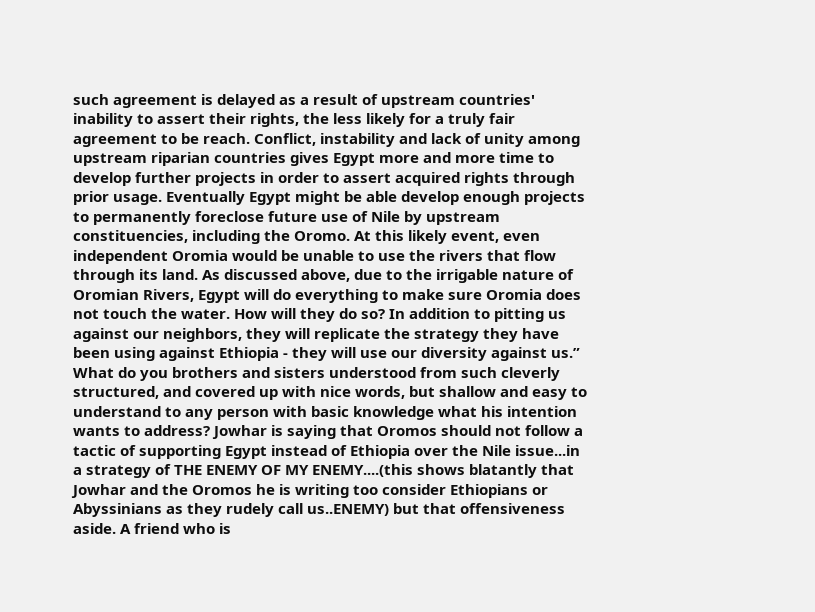such agreement is delayed as a result of upstream countries' inability to assert their rights, the less likely for a truly fair agreement to be reach. Conflict, instability and lack of unity among upstream riparian countries gives Egypt more and more time to develop further projects in order to assert acquired rights through prior usage. Eventually Egypt might be able develop enough projects to permanently foreclose future use of Nile by upstream constituencies, including the Oromo. At this likely event, even independent Oromia would be unable to use the rivers that flow through its land. As discussed above, due to the irrigable nature of Oromian Rivers, Egypt will do everything to make sure Oromia does not touch the water. How will they do so? In addition to pitting us against our neighbors, they will replicate the strategy they have been using against Ethiopia - they will use our diversity against us.” What do you brothers and sisters understood from such cleverly structured, and covered up with nice words, but shallow and easy to understand to any person with basic knowledge what his intention wants to address? Jowhar is saying that Oromos should not follow a tactic of supporting Egypt instead of Ethiopia over the Nile issue...in a strategy of THE ENEMY OF MY ENEMY....(this shows blatantly that Jowhar and the Oromos he is writing too consider Ethiopians or Abyssinians as they rudely call us..ENEMY) but that offensiveness aside. A friend who is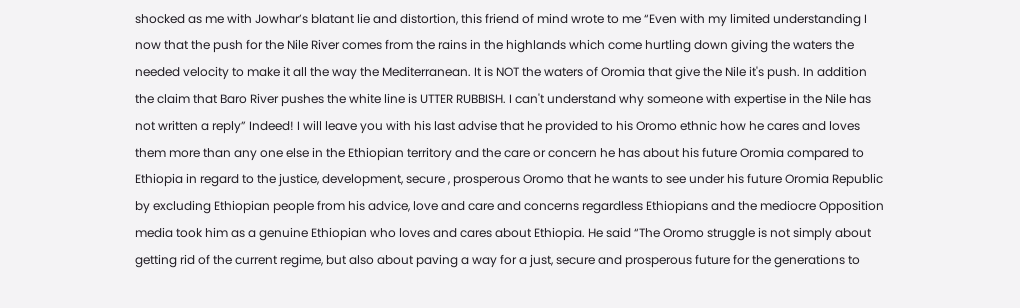shocked as me with Jowhar’s blatant lie and distortion, this friend of mind wrote to me “Even with my limited understanding I now that the push for the Nile River comes from the rains in the highlands which come hurtling down giving the waters the needed velocity to make it all the way the Mediterranean. It is NOT the waters of Oromia that give the Nile it's push. In addition the claim that Baro River pushes the white line is UTTER RUBBISH. I can't understand why someone with expertise in the Nile has not written a reply” Indeed! I will leave you with his last advise that he provided to his Oromo ethnic how he cares and loves them more than any one else in the Ethiopian territory and the care or concern he has about his future Oromia compared to Ethiopia in regard to the justice, development, secure , prosperous Oromo that he wants to see under his future Oromia Republic by excluding Ethiopian people from his advice, love and care and concerns regardless Ethiopians and the mediocre Opposition media took him as a genuine Ethiopian who loves and cares about Ethiopia. He said “The Oromo struggle is not simply about getting rid of the current regime, but also about paving a way for a just, secure and prosperous future for the generations to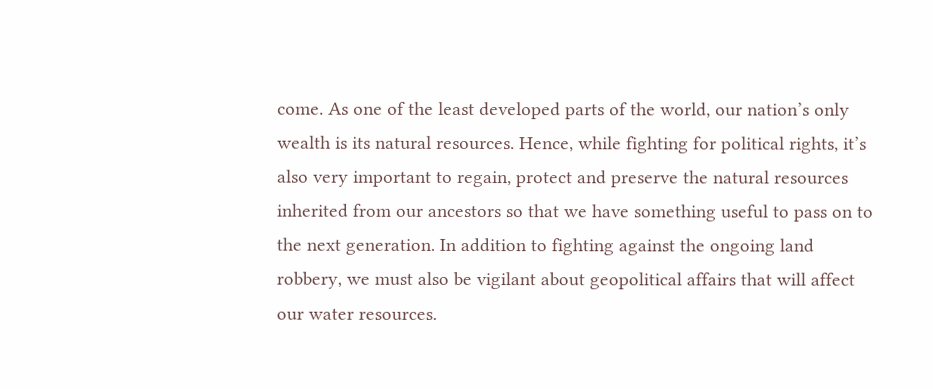come. As one of the least developed parts of the world, our nation’s only wealth is its natural resources. Hence, while fighting for political rights, it’s also very important to regain, protect and preserve the natural resources inherited from our ancestors so that we have something useful to pass on to the next generation. In addition to fighting against the ongoing land robbery, we must also be vigilant about geopolitical affairs that will affect our water resources.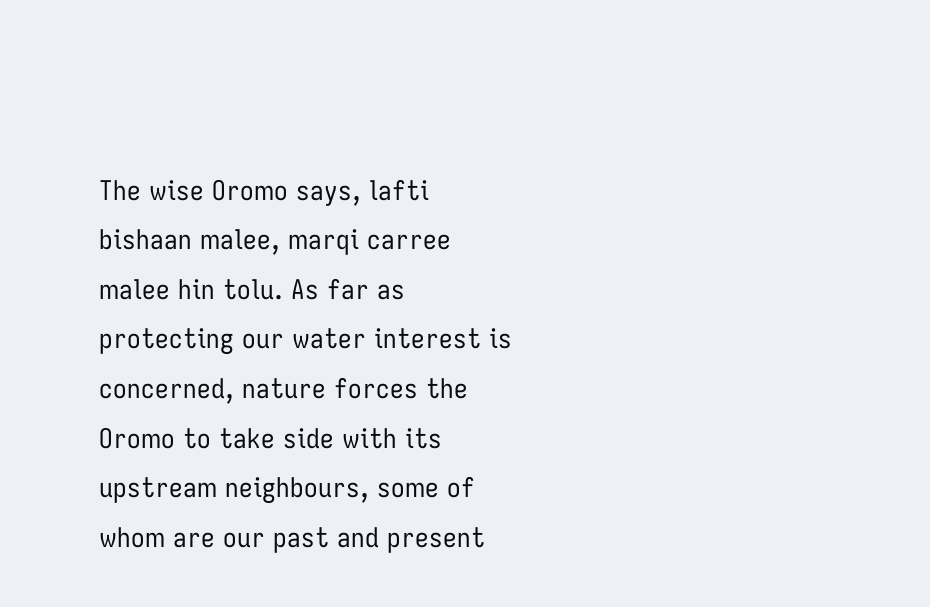The wise Oromo says, lafti bishaan malee, marqi carree malee hin tolu. As far as protecting our water interest is concerned, nature forces the Oromo to take side with its upstream neighbours, some of whom are our past and present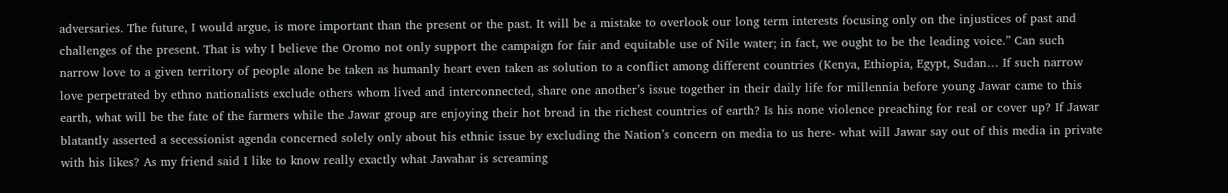adversaries. The future, I would argue, is more important than the present or the past. It will be a mistake to overlook our long term interests focusing only on the injustices of past and challenges of the present. That is why I believe the Oromo not only support the campaign for fair and equitable use of Nile water; in fact, we ought to be the leading voice.” Can such narrow love to a given territory of people alone be taken as humanly heart even taken as solution to a conflict among different countries (Kenya, Ethiopia, Egypt, Sudan… If such narrow love perpetrated by ethno nationalists exclude others whom lived and interconnected, share one another’s issue together in their daily life for millennia before young Jawar came to this earth, what will be the fate of the farmers while the Jawar group are enjoying their hot bread in the richest countries of earth? Is his none violence preaching for real or cover up? If Jawar blatantly asserted a secessionist agenda concerned solely only about his ethnic issue by excluding the Nation’s concern on media to us here- what will Jawar say out of this media in private with his likes? As my friend said I like to know really exactly what Jawahar is screaming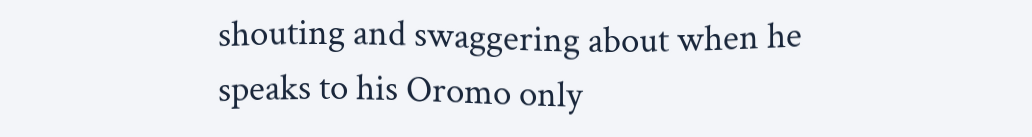shouting and swaggering about when he speaks to his Oromo only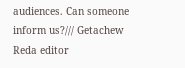audiences. Can someone inform us?/// Getachew Reda editor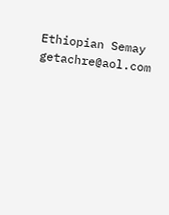Ethiopian Semay getachre@aol.com